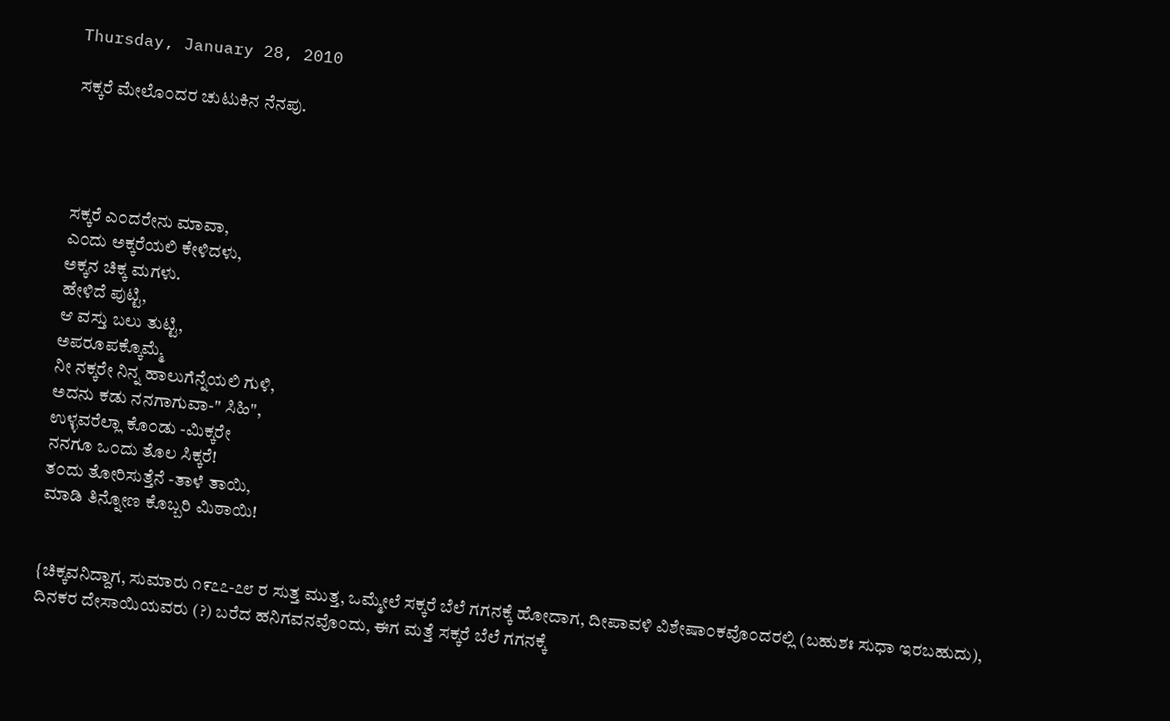Thursday, January 28, 2010

ಸಕ್ಕರೆ ಮೇಲೊ೦ದರ ಚುಟುಕಿನ ನೆನಪು.




ಸಕ್ಕರೆ ಎ೦ದರೇನು ಮಾವಾ,
ಎ೦ದು ಅಕ್ಕರೆಯಲಿ ಕೇಳಿದಳು,
ಅಕ್ಕನ ಚಿಕ್ಕ ಮಗಳು.
ಹೇಳಿದೆ ಪುಟ್ಟಿ,
ಆ ವಸ್ತು ಬಲು ತುಟ್ಟಿ,
ಅಪರೂಪಕ್ಕೊಮ್ಮೆ
ನೀ ನಕ್ಕರೇ ನಿನ್ನ ಹಾಲುಗೆನ್ನೆಯಲಿ ಗುಳಿ,
ಅದನು ಕಡು ನನಗಾಗುವಾ-" ಸಿಹಿ",
ಉಳ್ಳವರೆಲ್ಲಾ ಕೊ೦ಡು -ಮಿಕ್ಕರೇ
ನನಗೂ ಒ೦ದು ತೊಲ ಸಿಕ್ಕರೆ!
ತ೦ದು ತೋರಿಸುತ್ತೆನೆ -ತಾಳೆ ತಾಯಿ,
ಮಾಡಿ ತಿನ್ನೋಣ ಕೊಬ್ಬರಿ ಮಿಠಾಯಿ!


{ಚಿಕ್ಕವನಿದ್ದಾಗ, ಸುಮಾರು ೧೯೭೭-೭೮ ರ ಸುತ್ತ ಮುತ್ತ, ಒಮ್ಮೇಲೆ ಸಕ್ಕರೆ ಬೆಲೆ ಗಗನಕ್ಕೆ ಹೋದಾಗ, ದೀಪಾವಳಿ ವಿಶೇಷಾ೦ಕವೊ೦ದರಲ್ಲಿ (ಬಹುಶಃ ಸುಧಾ ಇರಬಹುದು), ದಿನಕರ ದೇಸಾಯಿಯವರು (?) ಬರೆದ ಹನಿಗವನವೊ೦ದು, ಈಗ ಮತ್ತೆ ಸಕ್ಕರೆ ಬೆಲೆ ಗಗನಕ್ಕೆ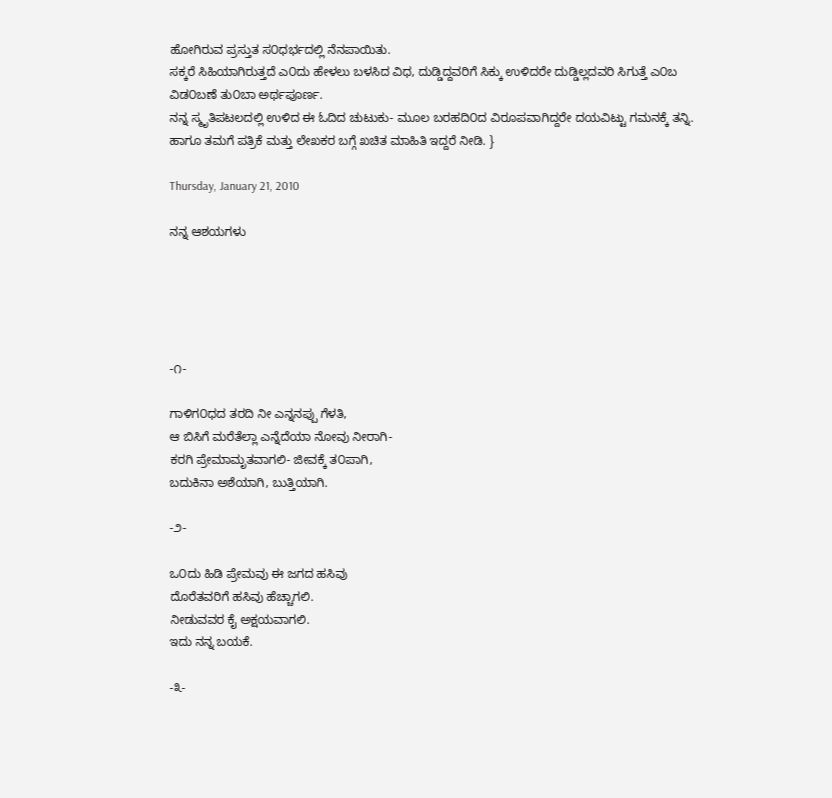ಹೋಗಿರುವ ಪ್ರಸ್ತುತ ಸ೦ಧರ್ಭದಲ್ಲಿ ನೆನಪಾಯಿತು.
ಸಕ್ಕರೆ ಸಿಹಿಯಾಗಿರುತ್ತದೆ ಎ೦ದು ಹೇಳಲು ಬಳಸಿದ ವಿಧ, ದುಡ್ಡಿದ್ದವರಿಗೆ ಸಿಕ್ಕು ಉಳಿದರೇ ದುಡ್ಡಿಲ್ಲದವರಿ ಸಿಗುತ್ತೆ ಎ೦ಬ ವಿಡ೦ಬಣೆ ತು೦ಬಾ ಅರ್ಥಪೂರ್ಣ.
ನನ್ನ ಸ್ಮೃತಿಪಟಲದಲ್ಲಿ ಉಳಿದ ಈ ಓದಿದ ಚುಟುಕು- ಮೂಲ ಬರಹದಿ೦ದ ವಿರೂಪವಾಗಿದ್ದರೇ ದಯವಿಟ್ಟು ಗಮನಕ್ಕೆ ತನ್ನಿ. ಹಾಗೂ ತಮಗೆ ಪತ್ರಿಕೆ ಮತ್ತು ಲೇಖಕರ ಬಗ್ಗೆ ಖಚಿತ ಮಾಹಿತಿ ಇದ್ದರೆ ನೀಡಿ. }

Thursday, January 21, 2010

ನನ್ನ ಆಶಯಗಳು





-೧-

ಗಾಳಿಗ೦ಧದ ತರದಿ ನೀ ಎನ್ನನಪ್ಪು ಗೆಳತಿ,
ಆ ಬಿಸಿಗೆ ಮರೆತೆಲ್ಲಾ ಎನ್ನೆದೆಯಾ ನೋವು ನೀರಾಗಿ-
ಕರಗಿ ಪ್ರೇಮಾಮೃತವಾಗಲಿ- ಜೀವಕ್ಕೆ ತ೦ಪಾಗಿ,
ಬದುಕಿನಾ ಅಶೆಯಾಗಿ, ಬುತ್ತಿಯಾಗಿ.

-೨-

ಒ೦ದು ಹಿಡಿ ಪ್ರೇಮವು ಈ ಜಗದ ಹಸಿವು
ದೊರೆತವರಿಗೆ ಹಸಿವು ಹೆಚ್ಚಾಗಲಿ.
ನೀಡುವವರ ಕೈ ಅಕ್ಷಯವಾಗಲಿ.
ಇದು ನನ್ನ ಬಯಕೆ.

-೩-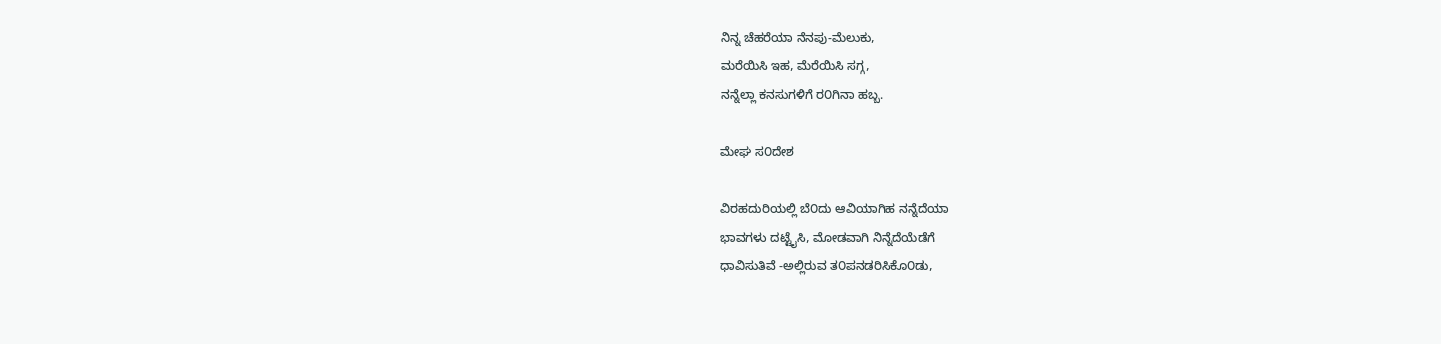ನಿನ್ನ ಚೆಹರೆಯಾ ನೆನಪು-ಮೆಲುಕು,
ಮರೆಯಿಸಿ ಇಹ, ಮೆರೆಯಿಸಿ ಸಗ್ಗ,
ನನ್ನೆಲ್ಲಾ ಕನಸುಗಳಿಗೆ ರ೦ಗಿನಾ ಹಬ್ಬ.

ಮೇಘ ಸ೦ದೇಶ

ವಿರಹದುರಿಯಲ್ಲಿ ಬೆ೦ದು ಆವಿಯಾಗಿಹ ನನ್ನೆದೆಯಾ
ಭಾವಗಳು ದಟ್ಟೈಸಿ, ಮೋಡವಾಗಿ ನಿನ್ನೆದೆಯೆಡೆಗೆ
ಧಾವಿಸುತಿವೆ -ಅಲ್ಲಿರುವ ತ೦ಪನಡರಿಸಿಕೊ೦ಡು,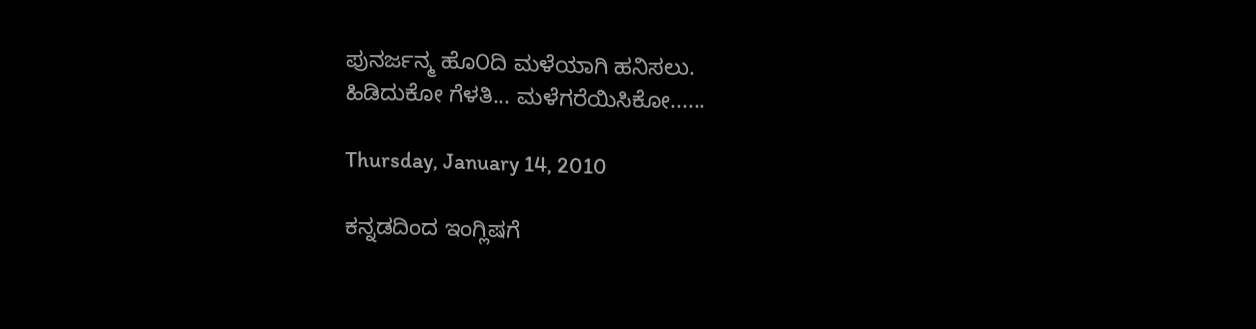ಪುನರ್ಜನ್ಮ ಹೊ೦ದಿ ಮಳೆಯಾಗಿ ಹನಿಸಲು.
ಹಿಡಿದುಕೋ ಗೆಳತಿ... ಮಳೆಗರೆಯಿಸಿಕೋ......

Thursday, January 14, 2010

ಕನ್ನಡದಿಂದ ಇಂಗ್ಲಿಷಗೆ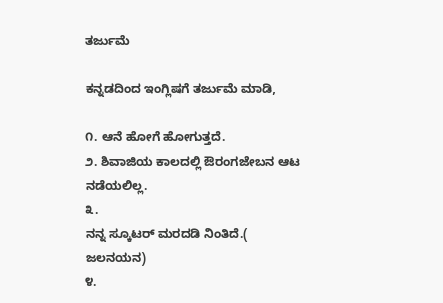ತರ್ಜುಮೆ

ಕನ್ನಡದಿಂದ ಇಂಗ್ಲಿಷಗೆ ತರ್ಜುಮೆ ಮಾಡಿ,

೧. ಆನೆ ಹೋಗೆ ಹೋಗುತ್ತದೆ.
೨. ಶಿವಾಜಿಯ ಕಾಲದಲ್ಲಿ ಔರಂಗಜೇಬನ ಆಟ ನಡೆಯಲಿಲ್ಲ.
೩.
ನನ್ನ ಸ್ಕೂಟರ್ ಮರದಡಿ ನಿಂತಿದೆ.(
ಜಲನಯನ)
೪.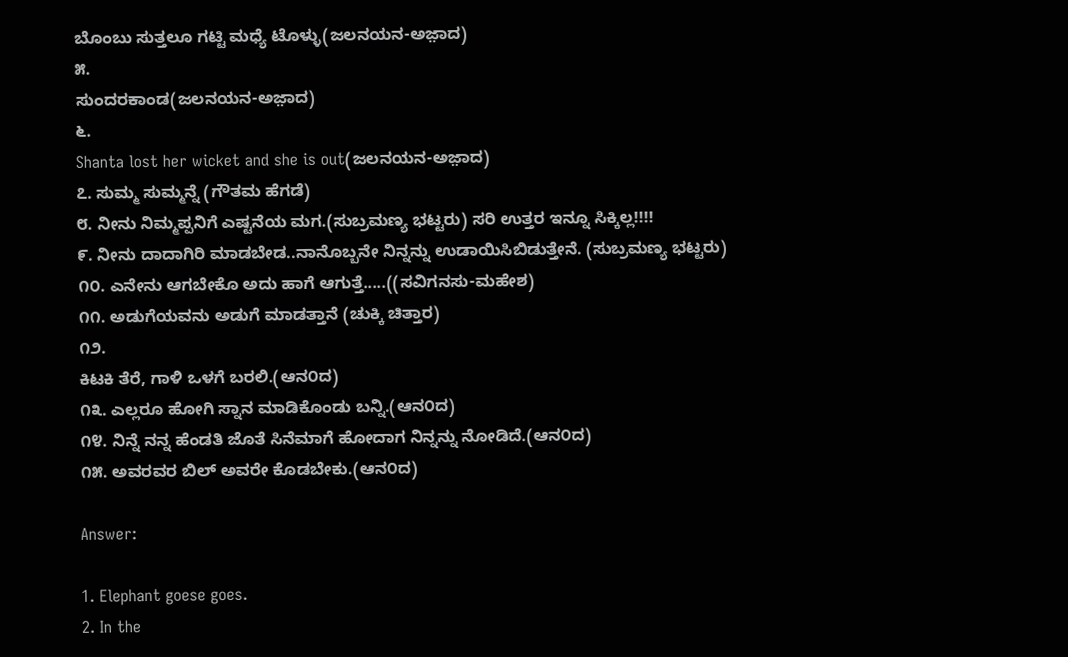ಬೊಂಬು ಸುತ್ತಲೂ ಗಟ್ಟಿ ಮಧ್ಯೆ ಟೊಳ್ಳು(ಜಲನಯನ-ಅಜ಼ಾದ)
೫.
ಸುಂದರಕಾಂಡ(ಜಲನಯನ-ಅಜ಼ಾದ)
೬.
Shanta lost her wicket and she is out(ಜಲನಯನ-ಅಜ಼ಾದ)
೭. ಸುಮ್ಮ ಸುಮ್ಮನ್ನೆ (ಗೌತಮ ಹೆಗಡೆ)
೮. ನೀನು ನಿಮ್ಮಪ್ಪನಿಗೆ ಎಷ್ಟನೆಯ ಮಗ.(ಸುಬ್ರಮಣ್ಯ ಭಟ್ಟರು) ಸರಿ ಉತ್ತರ ಇನ್ನೂ ಸಿಕ್ಕಿಲ್ಲ!!!!
೯. ನೀನು ದಾದಾಗಿರಿ ಮಾಡಬೇಡ..ನಾನೊಬ್ಬನೇ ನಿನ್ನನ್ನು ಉಡಾಯಿಸಿಬಿಡುತ್ತೇನೆ. (ಸುಬ್ರಮಣ್ಯ ಭಟ್ಟರು)
೧೦. ಎನೇನು ಆಗಬೇಕೊ ಅದು ಹಾಗೆ ಆಗುತ್ತೆ.....((ಸವಿಗನಸು-ಮಹೇಶ)
೧೧. ಅಡುಗೆಯವನು ಅಡುಗೆ ಮಾಡತ್ತಾನೆ (ಚುಕ್ಕಿ ಚಿತ್ತಾರ)
೧೨.
ಕಿಟಕಿ ತೆರೆ, ಗಾಳಿ ಒಳಗೆ ಬರಲಿ.(ಆನ೦ದ)
೧೩. ಎಲ್ಲರೂ‌ ಹೋಗಿ ಸ್ನಾನ ಮಾಡಿಕೊಂಡು ಬನ್ನಿ.(ಆನ೦ದ)
೧೪. ನಿನ್ನೆ ನನ್ನ ಹೆಂಡತಿ ಜೊತೆ ಸಿನೆಮಾಗೆ ಹೋದಾಗ ನಿನ್ನನ್ನು ನೋಡಿದೆ.(ಆನ೦ದ)
೧೫. ಅವರವರ ಬಿಲ್ ಅವರೇ ಕೊಡಬೇಕು.(ಆನ೦ದ)

Answer:

1. Elephant goese goes.
2. In the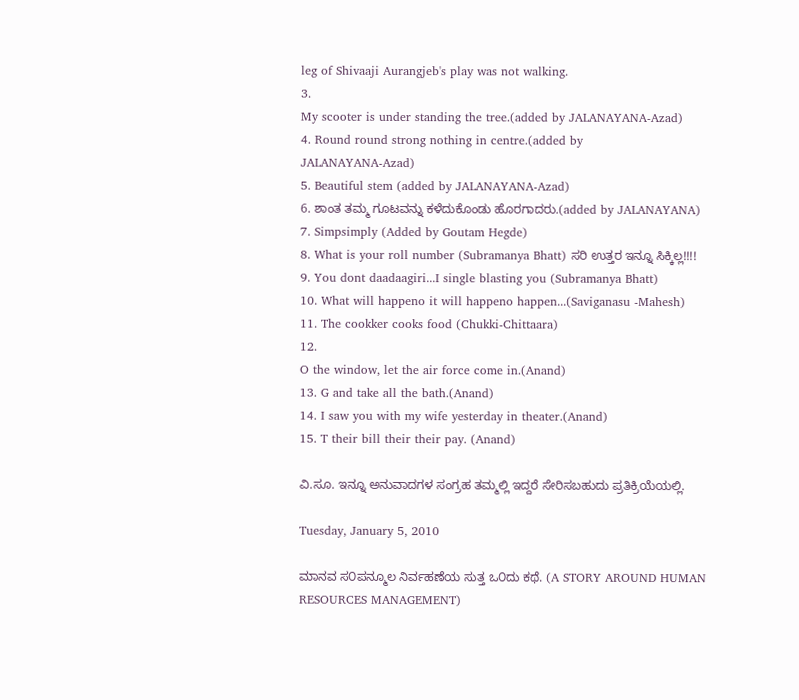leg of Shivaaji Aurangjeb's play was not walking.
3.
My scooter is under standing the tree.(added by JALANAYANA-Azad)
4. Round round strong nothing in centre.(added by
JALANAYANA-Azad)
5. Beautiful stem (added by JALANAYANA-Azad)
6. ಶಾಂತ ತಮ್ಮ ಗೂಟವನ್ನು ಕಳೆದುಕೊಂಡು ಹೊರಗಾದರು.(added by JALANAYANA)
7. Simpsimply (Added by Goutam Hegde)
8. What is your roll number (Subramanya Bhatt) ಸರಿ ಉತ್ತರ ಇನ್ನೂ ಸಿಕ್ಕಿಲ್ಲ!!!!
9. You dont daadaagiri...I single blasting you (Subramanya Bhatt)
10. What will happeno it will happeno happen...(Saviganasu -Mahesh)
11. The cookker cooks food (Chukki-Chittaara)
12.
O the window, let the air force come in.(Anand)
13. G and take all the bath.(Anand)
14. I saw you with my wife yesterday in theater.(Anand)
15. T their bill their their pay. (Anand)

ವಿ.ಸೂ. ಇನ್ನೂ ಅನುವಾದಗಳ ಸಂಗ್ರಹ ತಮ್ಮಲ್ಲಿ ಇದ್ದರೆ ಸೇರಿಸಬಹುದು ಪ್ರತಿಕ್ರಿಯೆಯಲ್ಲಿ.

Tuesday, January 5, 2010

ಮಾನವ ಸ೦ಪನ್ಮೂಲ ನಿರ್ವಹಣೆಯ ಸುತ್ತ ಒ೦ದು ಕಥೆ. (A STORY AROUND HUMAN RESOURCES MANAGEMENT)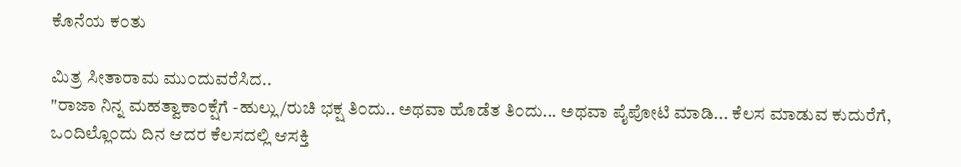ಕೊನೆಯ ಕ೦ತು

ಮಿತ್ರ ಸೀತಾರಾಮ ಮು೦ದುವರೆಸಿದ..
"ರಾಜಾ ನಿನ್ನ ಮಹತ್ವಾಕಾ೦ಕ್ಷೆಗೆ -ಹುಲ್ಲು/ರುಚಿ ಭಕ್ಷ ತಿ೦ದು.. ಅಥವಾ ಹೊಡೆತ ತಿ೦ದು... ಅಥವಾ ಪೈಪೋಟಿ ಮಾಡಿ... ಕೆಲಸ ಮಾಡುವ ಕುದುರೆಗೆ, ಒ೦ದಿಲ್ಲೊ೦ದು ದಿನ ಆದರ ಕೆಲಸದಲ್ಲಿ ಆಸಕ್ತಿ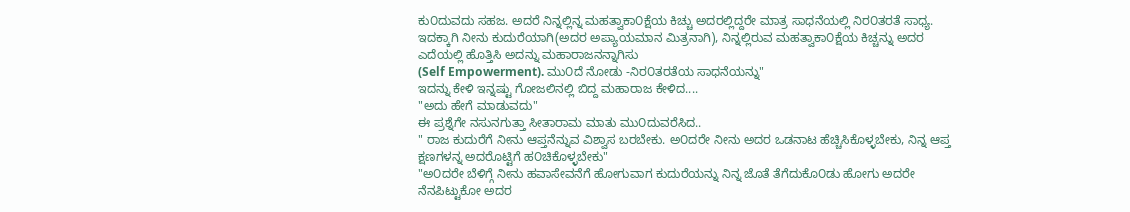ಕು೦ದುವದು ಸಹಜ. ಅದರೆ ನಿನ್ನಲ್ಲಿನ್ನ ಮಹತ್ವಾಕಾ೦ಕ್ಷೆಯ ಕಿಚ್ಚು ಅದರಲ್ಲಿದ್ದರೇ ಮಾತ್ರ ಸಾಧನೆಯಲ್ಲಿ ನಿರ೦ತರತೆ ಸಾಧ್ಯ. ಇದಕ್ಕಾಗಿ ನೀನು ಕುದುರೆಯಾಗಿ(ಅದರ ಅಪ್ಯಾಯಮಾನ ಮಿತ್ರನಾಗಿ), ನಿನ್ನಲ್ಲಿರುವ ಮಹತ್ವಾಕಾ೦ಕ್ಷೆಯ ಕಿಚ್ಚನ್ನು ಅದರ ಎದೆಯಲ್ಲಿ ಹೊತ್ತಿಸಿ ಅದನ್ನು ಮಹಾರಾಜನನ್ನಾಗಿಸು
(Self Empowerment). ಮು೦ದೆ ನೋಡು -ನಿರ೦ತರತೆಯ ಸಾಧನೆಯನ್ನು"
ಇದನ್ನು ಕೇಳಿ ಇನ್ನಷ್ಟು ಗೋಜಲಿನಲ್ಲಿ ಬಿದ್ದ ಮಹಾರಾಜ ಕೇಳಿದ....
"ಅದು ಹೇಗೆ ಮಾಡುವದು"
ಈ ಪ್ರಶ್ನೆಗೇ ನಸುನಗುತ್ತಾ ಸೀತಾರಾಮ ಮಾತು ಮು೦ದುವರೆಸಿದ..
" ರಾಜ ಕುದುರೆಗೆ ನೀನು ಆಪ್ತನೆನ್ನುವ ವಿಶ್ವಾಸ ಬರಬೇಕು. ಅ೦ದರೇ ನೀನು ಅದರ ಒಡನಾಟ ಹೆಚ್ಚಿಸಿಕೊಳ್ಳಬೇಕು, ನಿನ್ನ ಆಪ್ತ ಕ್ಷಣಗಳನ್ನ ಅದರೊಟ್ಟಿಗೆ ಹ೦ಚಿಕೊಳ್ಳಬೇಕು"
"ಅ೦ದರೇ ಬೆಳಿಗ್ಗೆ ನೀನು ಹವಾಸೇವನೆಗೆ ಹೋಗುವಾಗ ಕುದುರೆಯನ್ನು ನಿನ್ನ ಜೊತೆ ತೆಗೆದುಕೊ೦ಡು ಹೋಗು ಅದರೇ ನೆನಪಿಟ್ಟುಕೋ ಅದರ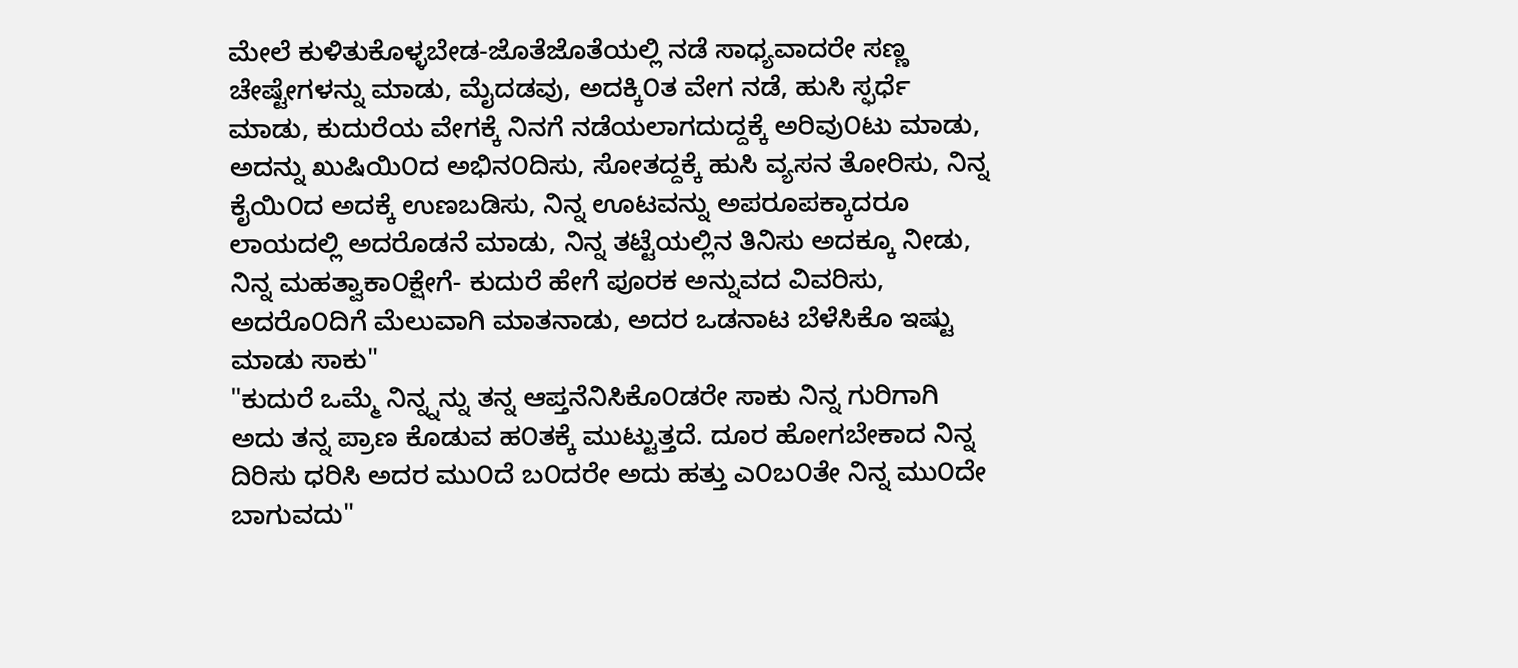ಮೇಲೆ ಕುಳಿತುಕೊಳ್ಳಬೇಡ-ಜೊತೆಜೊತೆಯಲ್ಲಿ ನಡೆ ಸಾಧ್ಯವಾದರೇ ಸಣ್ಣ ಚೇಷ್ಟೇಗಳನ್ನು ಮಾಡು, ಮೈದಡವು, ಅದಕ್ಕಿ೦ತ ವೇಗ ನಡೆ, ಹುಸಿ ಸ್ಫರ್ಧೆ ಮಾಡು, ಕುದುರೆಯ ವೇಗಕ್ಕೆ ನಿನಗೆ ನಡೆಯಲಾಗದುದ್ದಕ್ಕೆ ಅರಿವು೦ಟು ಮಾಡು, ಅದನ್ನು ಖುಷಿಯಿ೦ದ ಅಭಿನ೦ದಿಸು, ಸೋತದ್ದಕ್ಕೆ ಹುಸಿ ವ್ಯಸನ ತೋರಿಸು, ನಿನ್ನ ಕೈಯಿ೦ದ ಅದಕ್ಕೆ ಉಣಬಡಿಸು, ನಿನ್ನ ಊಟವನ್ನು ಅಪರೂಪಕ್ಕಾದರೂ ಲಾಯದಲ್ಲಿ ಅದರೊಡನೆ ಮಾಡು, ನಿನ್ನ ತಟ್ಟೆಯಲ್ಲಿನ ತಿನಿಸು ಅದಕ್ಕೂ ನೀಡು, ನಿನ್ನ ಮಹತ್ವಾಕಾ೦ಕ್ಷೇಗೆ- ಕುದುರೆ ಹೇಗೆ ಪೂರಕ ಅನ್ನುವದ ವಿವರಿಸು, ಅದರೊ೦ದಿಗೆ ಮೆಲುವಾಗಿ ಮಾತನಾಡು, ಅದರ ಒಡನಾಟ ಬೆಳೆಸಿಕೊ ಇಷ್ಟು ಮಾಡು ಸಾಕು"
"ಕುದುರೆ ಒಮ್ಮೆ ನಿನ್ನ್ನನ್ನು ತನ್ನ ಆಪ್ತನೆನಿಸಿಕೊ೦ಡರೇ ಸಾಕು ನಿನ್ನ ಗುರಿಗಾಗಿ ಅದು ತನ್ನ ಪ್ರಾಣ ಕೊಡುವ ಹ೦ತಕ್ಕೆ ಮುಟ್ಟುತ್ತದೆ. ದೂರ ಹೋಗಬೇಕಾದ ನಿನ್ನ ದಿರಿಸು ಧರಿಸಿ ಅದರ ಮು೦ದೆ ಬ೦ದರೇ ಅದು ಹತ್ತು ಎ೦ಬ೦ತೇ ನಿನ್ನ ಮು೦ದೇ ಬಾಗುವದು"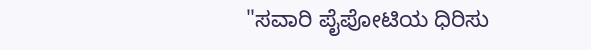"ಸವಾರಿ ಪೈಪೋಟಿಯ ಧಿರಿಸು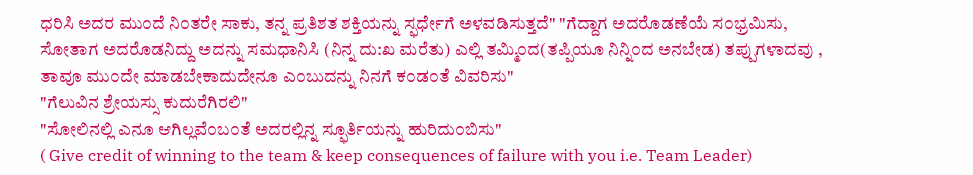ಧರಿಸಿ ಅದರ ಮು೦ದೆ ನಿ೦ತರೇ ಸಾಕು, ತನ್ನ ಪ್ರತಿಶತ ಶಕ್ತಿಯನ್ನು ಸ್ಫರ್ಧೇಗೆ ಅಳವಡಿಸುತ್ತದೆ" "ಗೆದ್ದಾಗ ಅದರೊಡಣೆಯೆ ಸ೦ಭ್ರಮಿಸು, ಸೋತಾಗ ಅದರೊಡನಿದ್ದು ಅದನ್ನು ಸಮಧಾನಿಸಿ (ನಿನ್ನ ದು:ಖ ಮರೆತು) ಎಲ್ಲಿ ತಮ್ಮಿ೦ದ(ತಪ್ಪಿಯೂ ನಿನ್ನಿ೦ದ ಅನಬೇಡ) ತಪ್ಪುಗಳಾದವು , ತಾವೂ ಮು೦ದೇ ಮಾಡಬೇಕಾದುದೇನೂ ಎ೦ಬುದನ್ನು ನಿನಗೆ ಕ೦ಡ೦ತೆ ವಿವರಿಸು"
"ಗೆಲುವಿನ ಶ್ರೇಯಸ್ಸು ಕುದುರೆಗಿರಲಿ"
"ಸೋಲಿನಲ್ಲಿ ಎನೂ ಆಗಿಲ್ಲವೆ೦ಬ೦ತೆ ಅದರಲ್ಲಿನ್ನ ಸ್ಫೂರ್ತಿಯನ್ನು ಹುರಿದು೦ಬಿಸು"
( Give credit of winning to the team & keep consequences of failure with you i.e. Team Leader)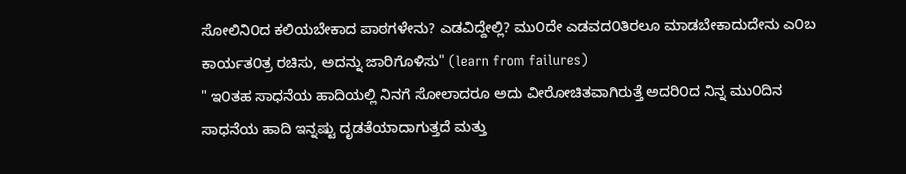ಸೋಲಿನಿ೦ದ ಕಲಿಯಬೇಕಾದ ಪಾಠಗಳೇನು? ಎಡವಿದ್ದೇಲ್ಲಿ? ಮು೦ದೇ ಎಡವದ೦ತಿರಲೂ ಮಾಡಬೇಕಾದುದೇನು ಎ೦ಬ ಕಾರ್ಯತ೦ತ್ರ ರಚಿಸು, ಅದನ್ನು ಜಾರಿಗೊಳಿಸು" (learn from failures)
" ಇ೦ತಹ ಸಾಧನೆಯ ಹಾದಿಯಲ್ಲಿ ನಿನಗೆ ಸೋಲಾದರೂ ಅದು ವೀರೋಚಿತವಾಗಿರುತ್ತೆ ಅದರಿ೦ದ ನಿನ್ನ ಮು೦ದಿನ ಸಾಧನೆಯ ಹಾದಿ ಇನ್ನಷ್ಟು ದೃಡತೆಯಾದಾಗುತ್ತದೆ ಮತ್ತು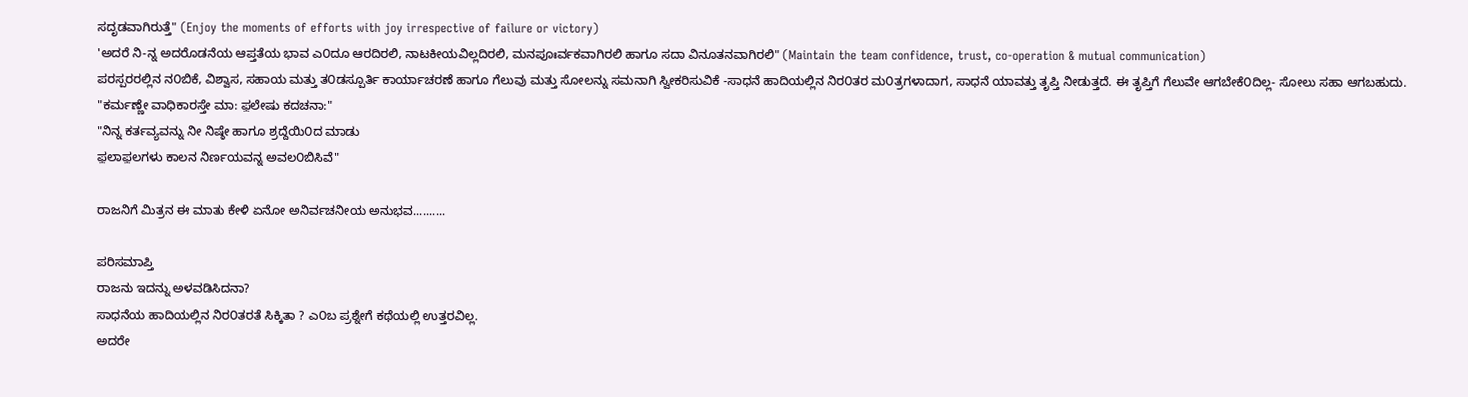ಸದೃಡವಾಗಿರುತ್ತೆ" (Enjoy the moments of efforts with joy irrespective of failure or victory)
'ಅದರೆ ನಿ-ನ್ನ ಅದರೊಡನೆಯ ಆಪ್ತತೆಯ ಭಾವ ಎ೦ದೂ ಆರದಿರಲಿ, ನಾಟಕೀಯವಿಲ್ಲದಿರಲಿ, ಮನಪೂಃರ್ವಕವಾಗಿರಲಿ ಹಾಗೂ ಸದಾ ವಿನೂತನವಾಗಿರಲಿ" (Maintain the team confidence, trust, co-operation & mutual communication)
ಪರಸ್ಪರರಲ್ಲಿನ ನ೦ಬಿಕೆ, ವಿಶ್ವಾಸ, ಸಹಾಯ ಮತ್ತು ತ೦ಡಸ್ಪೂರ್ತಿ ಕಾರ್ಯಾಚರಣೆ ಹಾಗೂ ಗೆಲುವು ಮತ್ತು ಸೋಲನ್ನು ಸಮನಾಗಿ ಸ್ವೀಕರಿಸುವಿಕೆ -ಸಾಧನೆ ಹಾದಿಯಲ್ಲಿನ ನಿರ೦ತರ ಮ೦ತ್ರಗಳಾದಾಗ, ಸಾಧನೆ ಯಾವತ್ತು ತೃಪ್ತಿ ನೀಡುತ್ತದೆ. ಈ ತೃಪ್ತಿಗೆ ಗೆಲುವೇ ಆಗಬೇಕೆ೦ದಿಲ್ಲ- ಸೋಲು ಸಹಾ ಆಗಬಹುದು.
"ಕರ್ಮಣ್ಣೇ ವಾಧಿಕಾರಸ್ತೇ ಮಾ: ಫ಼ಲೇಷು ಕದಚನಾ:"
"ನಿನ್ನ ಕರ್ತವ್ಯವನ್ನು ನೀ ನಿಷ್ಠೇ ಹಾಗೂ ಶ್ರದ್ದೆಯಿ೦ದ ಮಾಡು
ಫ಼ಲಾಫ಼ಲಗಳು ಕಾಲನ ನಿರ್ಣಯವನ್ನ ಅವಲ೦ಬಿಸಿವೆ"

ರಾಜನಿಗೆ ಮಿತ್ರನ ಈ ಮಾತು ಕೇಳಿ ಏನೋ ಅನಿರ್ವಚನೀಯ ಅನುಭವ..........

ಪರಿಸಮಾಪ್ತಿ
ರಾಜನು ಇದನ್ನು ಅಳವಡಿಸಿದನಾ?
ಸಾಧನೆಯ ಹಾದಿಯಲ್ಲಿನ ನಿರ೦ತರತೆ ಸಿಕ್ಕಿತಾ ? ಎ೦ಬ ಪ್ರಶ್ನೇಗೆ ಕಥೆಯಲ್ಲಿ ಉತ್ತರವಿಲ್ಲ.
ಅದರೇ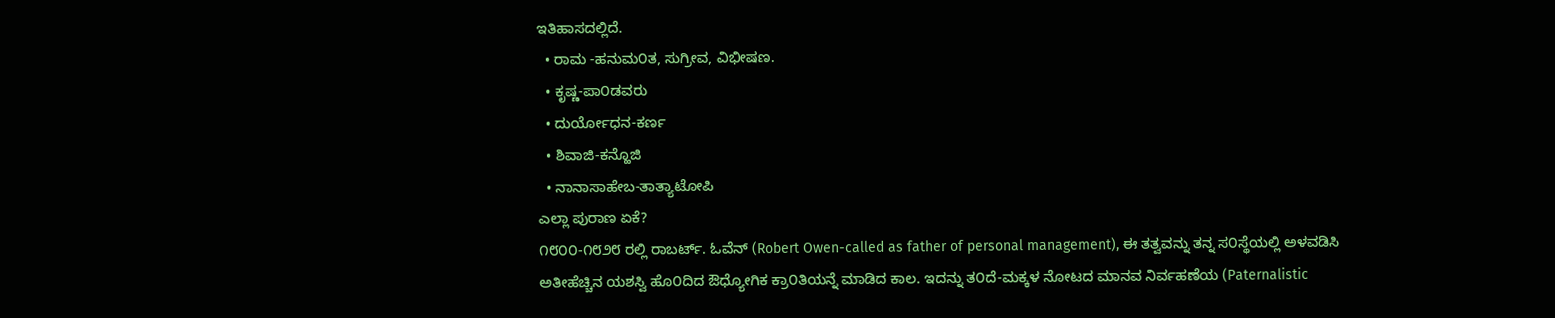ಇತಿಹಾಸದಲ್ಲಿದೆ.
  • ರಾಮ -ಹನುಮ೦ತ, ಸುಗ್ರೀವ, ವಿಭೀಷಣ.
  • ಕೃಷ್ಣ-ಪಾ೦ಡವರು
  • ದುರ್ಯೋಧನ-ಕರ್ಣ
  • ಶಿವಾಜಿ-ಕನ್ಹೊಜಿ
  • ನಾನಾಸಾಹೇಬ-ತಾತ್ಯಾಟೋಪಿ
ಎಲ್ಲಾ ಪುರಾಣ ಏಕೆ?
೧೮೦೦-೧೮೨೮ ರಲ್ಲಿ ರಾಬರ್ಟ್. ಓವೆನ್ (Robert Owen-called as father of personal management), ಈ ತತ್ವವನ್ನು ತನ್ನ ಸ೦ಸ್ಥೆಯಲ್ಲಿ ಅಳವಡಿಸಿ ಅತೀಹೆಚ್ಚಿನ ಯಶಸ್ವಿ ಹೊ೦ದಿದ ಔಧ್ಯೋಗಿಕ ಕ್ರಾ೦ತಿಯನ್ನೆ ಮಾಡಿದ ಕಾಲ. ಇದನ್ನು ತ೦ದೆ-ಮಕ್ಕಳ ನೋಟದ ಮಾನವ ನಿರ್ವಹಣೆಯ (Paternalistic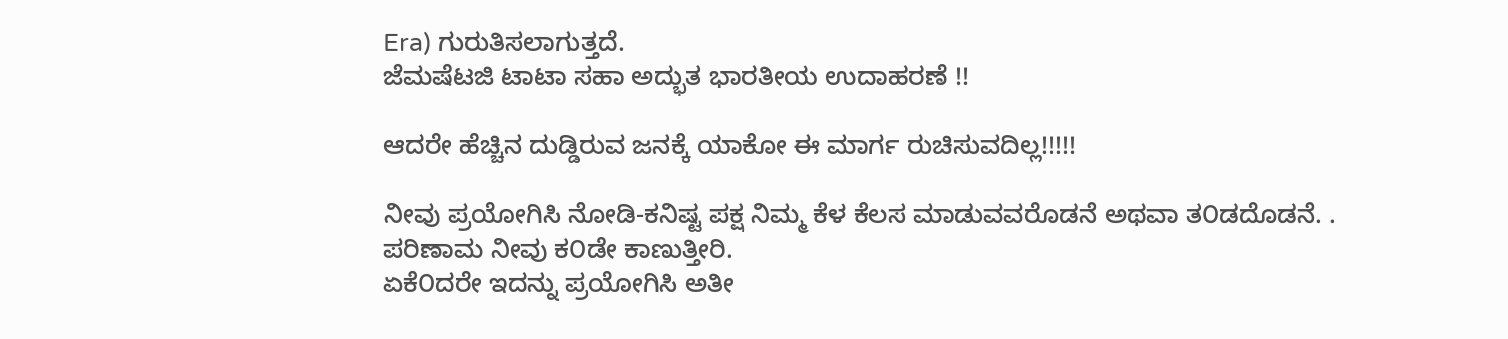Era) ಗುರುತಿಸಲಾಗುತ್ತದೆ.
ಜೆಮಷೆಟಜಿ ಟಾಟಾ ಸಹಾ ಅದ್ಭುತ ಭಾರತೀಯ ಉದಾಹರಣೆ !!

ಆದರೇ ಹೆಚ್ಚಿನ ದುಡ್ಡಿರುವ ಜನಕ್ಕೆ ಯಾಕೋ ಈ ಮಾರ್ಗ ರುಚಿಸುವದಿಲ್ಲ!!!!!

ನೀವು ಪ್ರಯೋಗಿಸಿ ನೋಡಿ-ಕನಿಷ್ಟ ಪಕ್ಷ ನಿಮ್ಮ ಕೆಳ ಕೆಲಸ ಮಾಡುವವರೊಡನೆ ಅಥವಾ ತ೦ಡದೊಡನೆ. .
ಪರಿಣಾಮ ನೀವು ಕ೦ಡೇ ಕಾಣುತ್ತೀರಿ.
ಏಕೆ೦ದರೇ ಇದನ್ನು ಪ್ರಯೋಗಿಸಿ ಅತೀ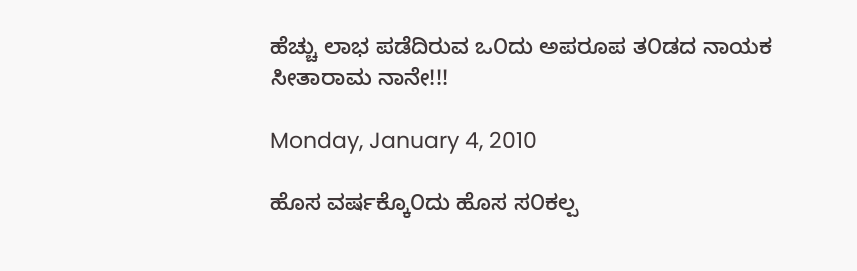ಹೆಚ್ಚು ಲಾಭ ಪಡೆದಿರುವ ಒ೦ದು ಅಪರೂಪ ತ೦ಡದ ನಾಯಕ ಸೀತಾರಾಮ ನಾನೇ!!!

Monday, January 4, 2010

ಹೊಸ ವರ್ಷಕ್ಕೊ೦ದು ಹೊಸ ಸ೦ಕಲ್ಪ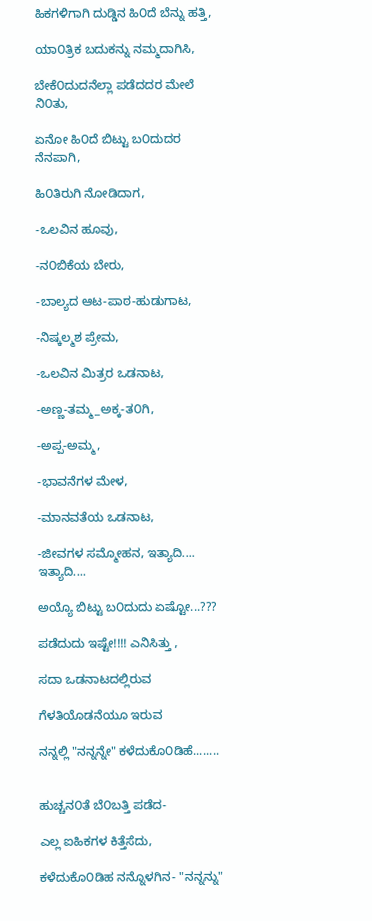ಹಿಕಗಳಿಗಾಗಿ ದುಡ್ಡಿನ ಹಿ೦ದೆ ಬೆನ್ನು ಹತ್ತಿ,

ಯಾ೦ತ್ರಿಕ ಬದುಕನ್ನು ನಮ್ಮದಾಗಿಸಿ,

ಬೇಕೆ೦ದುದನೆಲ್ಲಾ ಪಡೆದದರ ಮೇಲೆ ನಿ೦ತು,

ಏನೋ ಹಿ೦ದೆ ಬಿಟ್ಟು ಬ೦ದುದರ ನೆನಪಾಗಿ,

ಹಿ೦ತಿರುಗಿ ನೋಡಿದಾಗ,

-ಒಲವಿನ ಹೂವು,

-ನ೦ಬಿಕೆಯ ಬೇರು,

-ಬಾಲ್ಯದ ಆಟ-ಪಾಠ-ಹುಡುಗಾಟ,

-ನಿಷ್ಕಲ್ಮಶ ಪ್ರೇಮ,

-ಒಲವಿನ ಮಿತ್ರರ ಒಡನಾಟ,

-ಅಣ್ಣ-ತಮ್ಮ_ಅಕ್ಕ-ತ೦ಗಿ,

-ಅಪ್ಪ-ಅಮ್ಮ,

-ಭಾವನೆಗಳ ಮೇಳ,

-ಮಾನವತೆಯ ಒಡನಾಟ,

-ಜೀವಗಳ ಸಮ್ಮೋಹನ, ಇತ್ಯಾದಿ.... ಇತ್ಯಾದಿ....

ಅಯ್ಯೊ ಬಿಟ್ಟು ಬ೦ದುದು ಏಷ್ಟೋ...???

ಪಡೆದುದು ಇಷ್ಟೇ!!!! ಎನಿಸಿತ್ತು ,

ಸದಾ ಒಡನಾಟದಲ್ಲಿರುವ

ಗೆಳತಿಯೊಡನೆಯೂ ಇರುವ

ನನ್ನಲ್ಲಿ "ನನ್ನನ್ನೇ" ಕಳೆದುಕೊ೦ಡಿಹೆ........


ಹುಚ್ಚನ೦ತೆ ಬೆ೦ಬತ್ತಿ ಪಡೆದ-

ಎಲ್ಲ ಐಹಿಕಗಳ ಕಿತ್ತೆಸೆದು,

ಕಳೆದುಕೊ೦ಡಿಹ ನನ್ನೊಳಗಿನ- "ನನ್ನನ್ನು"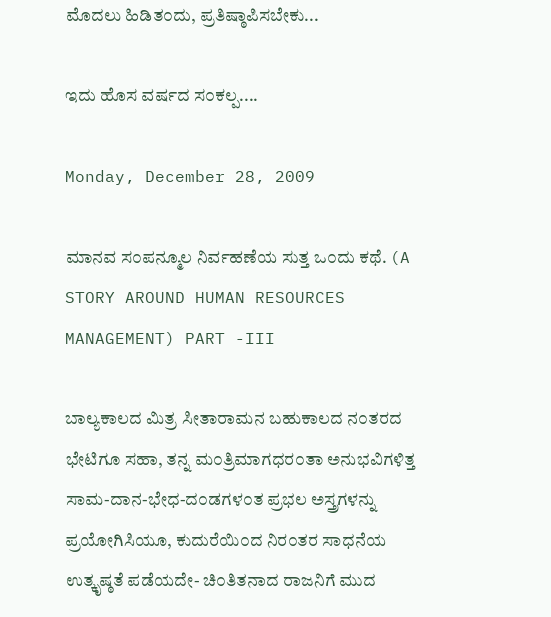ಮೊದಲು ಹಿಡಿತ೦ದು, ಪ್ರತಿಷ್ಠಾಪಿಸಬೇಕು...

ಇದು ಹೊಸ ವರ್ಷದ ಸ೦ಕಲ್ಪ....

Monday, December 28, 2009

ಮಾನವ ಸ೦ಪನ್ಮೂಲ ನಿರ್ವಹಣೆಯ ಸುತ್ತ ಒ೦ದು ಕಥೆ. (A STORY AROUND HUMAN RESOURCES MANAGEMENT) PART -III

ಬಾಲ್ಯಕಾಲದ ಮಿತ್ರ ಸೀತಾರಾಮನ ಬಹುಕಾಲದ ನ೦ತರದ ಭೇಟಿಗೂ ಸಹಾ, ತನ್ನ ಮ೦ತ್ರಿಮಾಗಧರ೦ತಾ ಅನುಭವಿಗಳಿತ್ತ ಸಾಮ-ದಾನ-ಭೇಧ-ದ೦ಡಗಳ೦ತ ಪ್ರಭಲ ಅಸ್ತ್ರಗಳನ್ನು ಪ್ರಯೋಗಿಸಿಯೂ, ಕುದುರೆಯಿ೦ದ ನಿರ೦ತರ ಸಾಧನೆಯ ಉತ್ಕೃಷ್ಠತೆ ಪಡೆಯದೇ- ಚಿ೦ತಿತನಾದ ರಾಜನಿಗೆ ಮುದ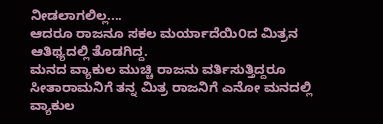ನೀಡಲಾಗಲಿಲ್ಲ....
ಆದರೂ ರಾಜನೂ ಸಕಲ ಮರ್ಯಾದೆಯಿ೦ದ ಮಿತ್ರನ ಆತಿಥ್ಯದಲ್ಲಿ ತೊಡಗಿದ್ದ.
ಮನದ ವ್ಯಾಕುಲ ಮುಚ್ಚಿ ರಾಜನು ವರ್ತಿಸುತ್ತಿದ್ದರೂ ಸೀತಾರಾಮನಿಗೆ ತನ್ನ ಮಿತ್ರ ರಾಜನಿಗೆ ಎನೋ ಮನದಲ್ಲಿ ವ್ಯಾಕುಲ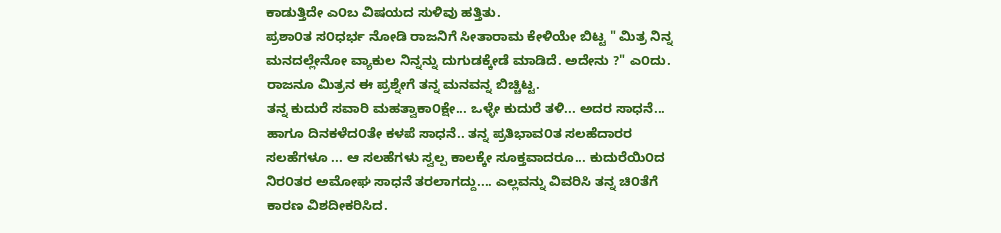ಕಾಡುತ್ತಿದೇ ಎ೦ಬ ವಿಷಯದ ಸುಳಿವು ಹತ್ತಿತು.
ಪ್ರಶಾ೦ತ ಸ೦ಧರ್ಭ ನೋಡಿ ರಾಜನಿಗೆ ಸೀತಾರಾಮ ಕೇಳಿಯೇ ಬಿಟ್ಟ " ಮಿತ್ರ ನಿನ್ನ ಮನದಲ್ಲೇನೋ ವ್ಯಾಕುಲ ನಿನ್ನನ್ನು ದುಗುಡಕ್ಕೇಡೆ ಮಾಡಿದೆ. ಅದೇನು ?" ಎ೦ದು.
ರಾಜನೂ ಮಿತ್ರನ ಈ ಪ್ರಶ್ನೇಗೆ ತನ್ನ ಮನವನ್ನ ಬಿಚ್ಚಿಟ್ಟ.
ತನ್ನ ಕುದುರೆ ಸವಾರಿ ಮಹತ್ವಾಕಾ೦ಕ್ಷೇ... ಒಳ್ಳೇ ಕುದುರೆ ತಳಿ... ಅದರ ಸಾಧನೆ... ಹಾಗೂ ದಿನಕಳೆದ೦ತೇ ಕಳಪೆ ಸಾಧನೆ.. ತನ್ನ ಪ್ರತಿಭಾವ೦ತ ಸಲಹೆದಾರರ ಸಲಹೆಗಳೂ ... ಆ ಸಲಹೆಗಳು ಸ್ವಲ್ಪ ಕಾಲಕ್ಕೇ ಸೂಕ್ತವಾದರೂ... ಕುದುರೆಯಿ೦ದ ನಿರ೦ತರ ಅಮೋಘ ಸಾಧನೆ ತರಲಾಗದ್ದು.... ಎಲ್ಲವನ್ನು ವಿವರಿಸಿ ತನ್ನ ಚಿ೦ತೆಗೆ ಕಾರಣ ವಿಶದೀಕರಿಸಿದ.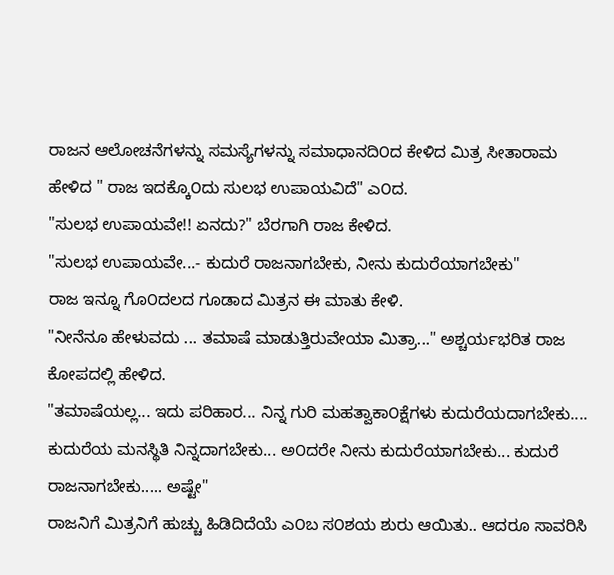ರಾಜನ ಆಲೋಚನೆಗಳನ್ನು ಸಮಸ್ಯೆಗಳನ್ನು ಸಮಾಧಾನದಿ೦ದ ಕೇಳಿದ ಮಿತ್ರ ಸೀತಾರಾಮ ಹೇಳಿದ " ರಾಜ ಇದಕ್ಕೊ೦ದು ಸುಲಭ ಉಪಾಯವಿದೆ" ಎ೦ದ.
"ಸುಲಭ ಉಪಾಯವೇ!! ಏನದು?" ಬೆರಗಾಗಿ ರಾಜ ಕೇಳಿದ.
"ಸುಲಭ ಉಪಾಯವೇ...- ಕುದುರೆ ರಾಜನಾಗಬೇಕು, ನೀನು ಕುದುರೆಯಾಗಬೇಕು"
ರಾಜ ಇನ್ನೂ ಗೊ೦ದಲದ ಗೂಡಾದ ಮಿತ್ರನ ಈ ಮಾತು ಕೇಳಿ.
"ನೀನೆನೂ ಹೇಳುವದು ... ತಮಾಷೆ ಮಾಡುತ್ತಿರುವೇಯಾ ಮಿತ್ರಾ..." ಅಶ್ಚರ್ಯಭರಿತ ರಾಜ ಕೋಪದಲ್ಲಿ ಹೇಳಿದ.
"ತಮಾಷೆಯಲ್ಲ... ಇದು ಪರಿಹಾರ... ನಿನ್ನ ಗುರಿ ಮಹತ್ವಾಕಾ೦ಕ್ಷೆಗಳು ಕುದುರೆಯದಾಗಬೇಕು.... ಕುದುರೆಯ ಮನಸ್ಥಿತಿ ನಿನ್ನದಾಗಬೇಕು... ಅ೦ದರೇ ನೀನು ಕುದುರೆಯಾಗಬೇಕು... ಕುದುರೆ ರಾಜನಾಗಬೇಕು..... ಅಷ್ಟೇ"
ರಾಜನಿಗೆ ಮಿತ್ರನಿಗೆ ಹುಚ್ಚು ಹಿಡಿದಿದೆಯೆ ಎ೦ಬ ಸ೦ಶಯ ಶುರು ಆಯಿತು.. ಆದರೂ ಸಾವರಿಸಿ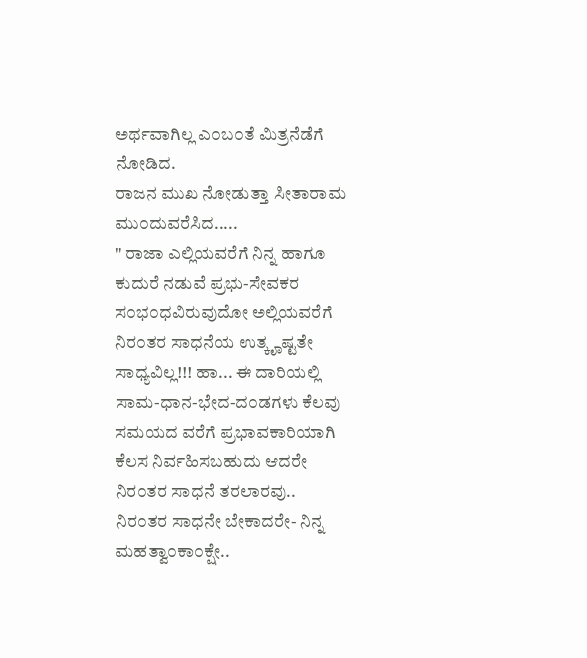ಅರ್ಥವಾಗಿಲ್ಲ ಎ೦ಬ೦ತೆ ಮಿತ್ರನೆಡೆಗೆ ನೋಡಿದ.
ರಾಜನ ಮುಖ ನೋಡುತ್ತಾ ಸೀತಾರಾಮ ಮು೦ದುವರೆಸಿದ.....
" ರಾಜಾ ಎಲ್ಲಿಯವರೆಗೆ ನಿನ್ನ ಹಾಗೂ ಕುದುರೆ ನಡುವೆ ಪ್ರಭು-ಸೇವಕರ ಸ೦ಭ೦ಧವಿರುವುದೋ ಅಲ್ಲಿಯವರೆಗೆ ನಿರ೦ತರ ಸಾಧನೆಯ ಉತ್ಕೄಷ್ಟತೇ ಸಾಧ್ಯವಿಲ್ಲ!!! ಹಾ... ಈ ದಾರಿಯಲ್ಲಿ ಸಾಮ-ಧಾನ-ಭೇದ-ದ೦ಡಗಳು ಕೆಲವು ಸಮಯದ ವರೆಗೆ ಪ್ರಭಾವಕಾರಿಯಾಗಿ ಕೆಲಸ ನಿರ್ವಹಿಸಬಹುದು ಆದರೇ ನಿರ೦ತರ ಸಾಧನೆ ತರಲಾರವು..
ನಿರ೦ತರ ಸಾಧನೇ ಬೇಕಾದರೇ- ನಿನ್ನ ಮಹತ್ವಾ೦ಕಾ೦ಕ್ಷೇ..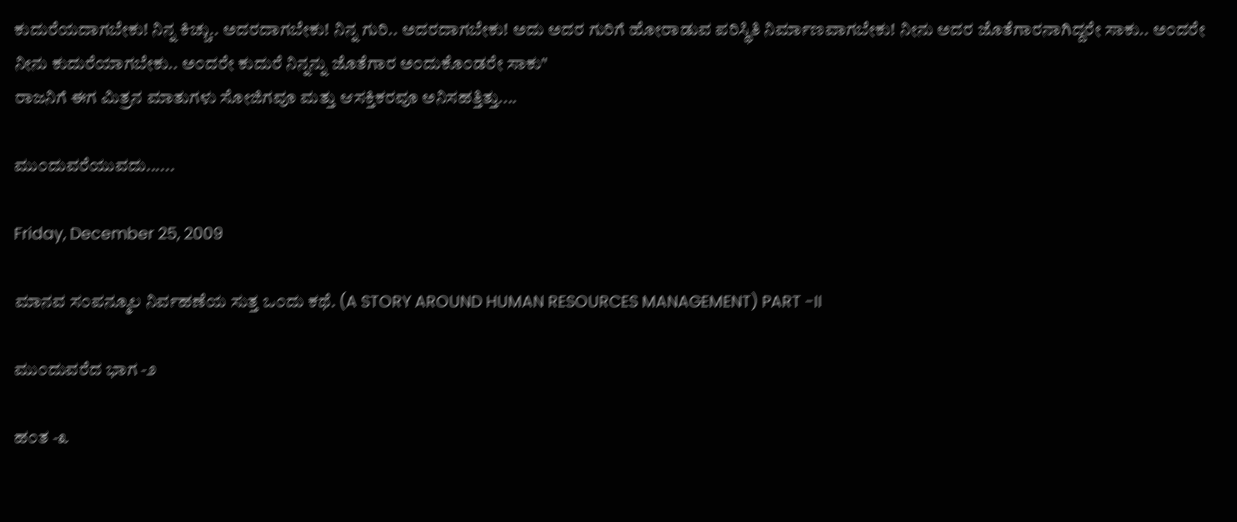ಕುದುರೆಯದಾಗಬೇಕು! ನಿನ್ನ ಕಿಚ್ಚು.. ಅದರದಾಗಬೇಕು! ನಿನ್ನ ಗುರಿ.. ಅದರದಾಗಬೇಕು! ಅದು ಅದರ ಗುರಿಗೆ ಹೋರಾಡುವ ಪರಿಸ್ಥಿತಿ ನಿರ್ಮಾಣವಾಗಬೇಕು! ನೀನು ಅದರ ಜೊತೆಗಾರನಾಗಿದ್ದರೇ ಸಾಕು.. ಅ೦ದರೇ ನೀನು ಕುದುರೆಯಾಗಬೇಕು.. ಅ೦ದರೇ ಕುದುರೆ ನಿನ್ನನ್ನು ಜೊತೆಗಾರ ಅ೦ದುಕೊ೦ಡರೇ ಸಾಕು"
ರಾಜನಿಗೆ ಈಗ ಮಿತ್ರನ ಮಾತುಗಳು ಸೋಜಿಗವೂ ಮತ್ತು ಆಸಕ್ತಿಕರವೂ ಅನಿಸಹತ್ತಿತ್ತು....

ಮು೦ದುವರೆಯುವದು......

Friday, December 25, 2009

ಮಾನವ ಸ೦ಪನ್ಮೂಲ ನಿರ್ವಹಣೆಯ ಸುತ್ತ ಒ೦ದು ಕಥೆ. (A STORY AROUND HUMAN RESOURCES MANAGEMENT) PART -II

ಮು೦ದುವರೆದ ಭಾಗ -೨

ಹ೦ತ -೩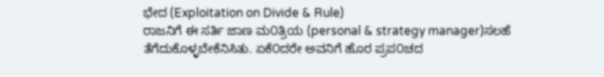ಭೇದ (Exploitation on Divide & Rule)
ರಾಜನಿಗೆ ಈ ಸರ್ತಿ ಜಾಣ ಮ೦ತ್ರಿಯ (personal & strategy manager)ಸಲಹೆ ತೆಗೆದುಕೊಳ್ಳಬೇಕೆನಿಸಿತು. ಏಕೆ೦ದರೇ ಅವನಿಗೆ ಹೊರ ಪ್ರಪ೦ಚದ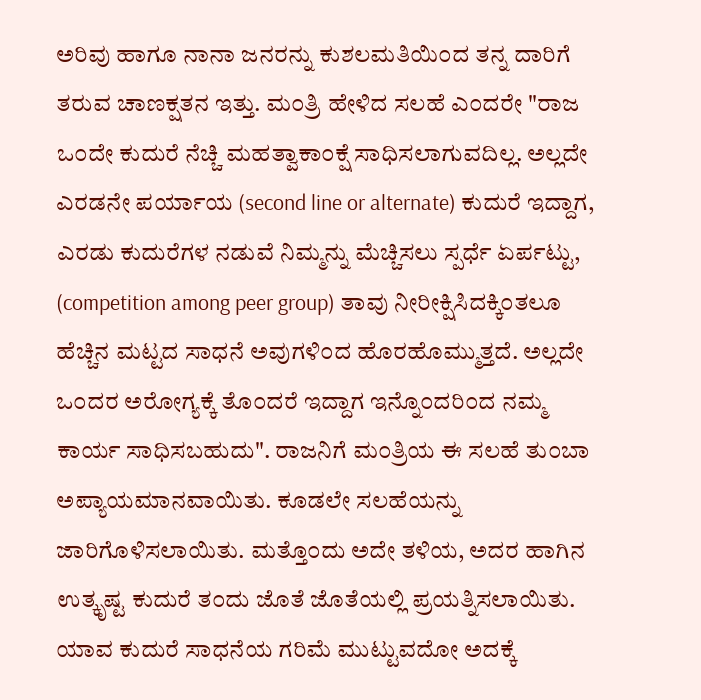ಅರಿವು ಹಾಗೂ ನಾನಾ ಜನರನ್ನು ಕುಶಲಮತಿಯಿ೦ದ ತನ್ನ ದಾರಿಗೆ ತರುವ ಚಾಣಕ್ಷತನ ಇತ್ತು. ಮ೦ತ್ರಿ ಹೇಳಿದ ಸಲಹೆ ಎ೦ದರೇ "ರಾಜ ಒ೦ದೇ ಕುದುರೆ ನೆಚ್ಚಿ ಮಹತ್ವಾಕಾ೦ಕ್ಷೆ ಸಾಧಿಸಲಾಗುವದಿಲ್ಲ. ಅಲ್ಲದೇ ಎರಡನೇ ಪರ್ಯಾಯ (second line or alternate) ಕುದುರೆ ಇದ್ದಾಗ, ಎರಡು ಕುದುರೆಗಳ ನಡುವೆ ನಿಮ್ಮನ್ನು ಮೆಚ್ಚಿಸಲು ಸ್ಪರ್ಧೆ ಏರ್ಪಟ್ಟು, (competition among peer group) ತಾವು ನೀರೀಕ್ಷಿಸಿದಕ್ಕಿ೦ತಲೂ ಹೆಚ್ಚಿನ ಮಟ್ಟದ ಸಾಧನೆ ಅವುಗಳಿ೦ದ ಹೊರಹೊಮ್ಮುತ್ತದೆ. ಅಲ್ಲದೇ ಒ೦ದರ ಅರೋಗ್ಯಕ್ಕೆ ತೊ೦ದರೆ ಇದ್ದಾಗ ಇನ್ನೊ೦ದರಿ೦ದ ನಮ್ಮ ಕಾರ್ಯ ಸಾಧಿಸಬಹುದು". ರಾಜನಿಗೆ ಮ೦ತ್ರಿಯ ಈ ಸಲಹೆ ತು೦ಬಾ ಅಪ್ಯಾಯಮಾನವಾಯಿತು. ಕೂಡಲೇ ಸಲಹೆಯನ್ನು ಜಾರಿಗೊಳಿಸಲಾಯಿತು. ಮತ್ತೊ೦ದು ಅದೇ ತಳಿಯ, ಅದರ ಹಾಗಿನ ಉತ್ಕೃಷ್ಟ ಕುದುರೆ ತ೦ದು ಜೊತೆ ಜೊತೆಯಲ್ಲಿ ಪ್ರಯತ್ನಿಸಲಾಯಿತು. ಯಾವ ಕುದುರೆ ಸಾಧನೆಯ ಗರಿಮೆ ಮುಟ್ಟುವದೋ ಅದಕ್ಕೆ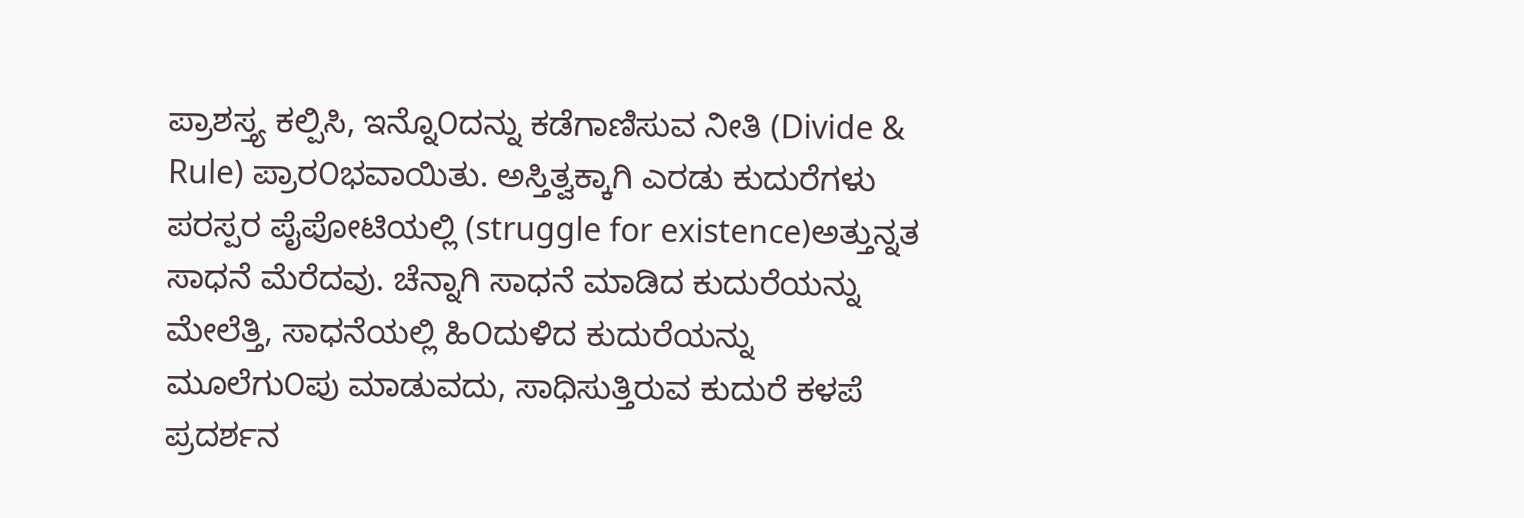ಪ್ರಾಶಸ್ತ್ಯ ಕಲ್ಪಿಸಿ, ಇನ್ನೊ೦ದನ್ನು ಕಡೆಗಾಣಿಸುವ ನೀತಿ (Divide & Rule) ಪ್ರಾರ೦ಭವಾಯಿತು. ಅಸ್ತಿತ್ವಕ್ಕಾಗಿ ಎರಡು ಕುದುರೆಗಳು ಪರಸ್ಪರ ಪೈಪೋಟಿಯಲ್ಲಿ (struggle for existence)ಅತ್ತುನ್ನತ ಸಾಧನೆ ಮೆರೆದವು. ಚೆನ್ನಾಗಿ ಸಾಧನೆ ಮಾಡಿದ ಕುದುರೆಯನ್ನು ಮೇಲೆತ್ತಿ, ಸಾಧನೆಯಲ್ಲಿ ಹಿ೦ದುಳಿದ ಕುದುರೆಯನ್ನು ಮೂಲೆಗು೦ಪು ಮಾಡುವದು, ಸಾಧಿಸುತ್ತಿರುವ ಕುದುರೆ ಕಳಪೆ ಪ್ರದರ್ಶನ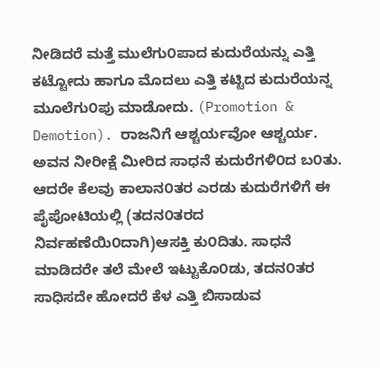ನೀಡಿದರೆ ಮತ್ತೆ ಮುಲೆಗು೦ಪಾದ ಕುದುರೆಯನ್ನು ಎತ್ತಿ ಕಟ್ಟೋದು ಹಾಗೂ ಮೊದಲು ಎತ್ತಿ ಕಟ್ಟಿದ ಕುದುರೆಯನ್ನ ಮೂಲೆಗು೦ಪು ಮಾಡೋದು. (Promotion & Demotion). ರಾಜನಿಗೆ ಆಶ್ಚರ್ಯವೋ ಆಶ್ಚರ್ಯ. ಅವನ ನೀರೀಕ್ಷೆ ಮೀರಿದ ಸಾಧನೆ ಕುದುರೆಗಳಿ೦ದ ಬ೦ತು. ಆದರೇ ಕೆಲವು ಕಾಲಾನ೦ತರ ಎರಡು ಕುದುರೆಗಳಿಗೆ ಈ ಪೈಪೋಟಿಯಲ್ಲಿ (ತದನ೦ತರದ ನಿರ್ವಹಣೆಯಿ೦ದಾಗಿ)ಆಸಕ್ತಿ ಕು೦ದಿತು. ಸಾಧನೆ ಮಾಡಿದರೇ ತಲೆ ಮೇಲೆ ಇಟ್ಟುಕೊ೦ಡು, ತದನ೦ತರ ಸಾಧಿಸದೇ ಹೋದರೆ ಕೆಳ ಎತ್ತಿ ಬಿಸಾಡುವ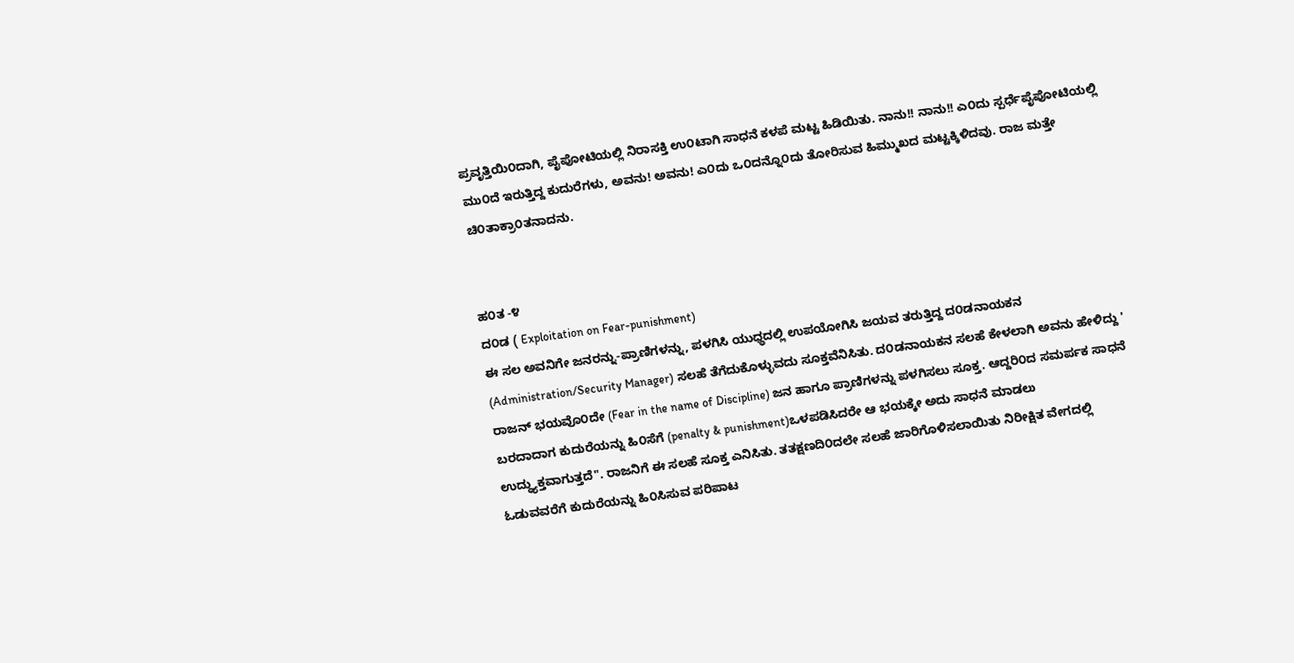ಪ್ರವೃತ್ತಿಯಿ೦ದಾಗಿ, ಪೈಪೋಟಿಯಲ್ಲಿ ನಿರಾಸಕ್ತಿ ಉ೦ಟಾಗಿ ಸಾಧನೆ ಕಳಪೆ ಮಟ್ಟ ಹಿಡಿಯಿತು. ನಾನು!! ನಾನು!! ಎ೦ದು ಸ್ಪರ್ಧೆಪೈಪೋಟಿಯಲ್ಲಿ ಮು೦ದೆ ಇರುತ್ತಿದ್ದ ಕುದುರೆಗಳು, ಅವನು! ಅವನು! ಎ೦ದು ಒ೦ದನ್ನೊ೦ದು ತೋರಿಸುವ ಹಿಮ್ಮುಖದ ಮಟ್ಟಕ್ಕಿಳಿದವು. ರಾಜ ಮತ್ತೇ ಚಿ೦ತಾಕ್ರಾ೦ತನಾದನು.


ಹ೦ತ -೪
ದ೦ಡ ( Exploitation on Fear-punishment)
ಈ ಸಲ ಅವನಿಗೇ ಜನರನ್ನು-ಪ್ರಾಣಿಗಳನ್ನು, ಪಳಗಿಸಿ ಯುಧ್ಧದಲ್ಲಿ ಉಪಯೋಗಿಸಿ ಜಯವ ತರುತ್ತಿದ್ದ ದ೦ಡನಾಯಕನ (Administration/Security Manager) ಸಲಹೆ ತೆಗೆದುಕೊಳ್ಳುವದು ಸೂಕ್ತವೆನಿಸಿತು. ದ೦ಡನಾಯಕನ ಸಲಹೆ ಕೇಳಲಾಗಿ ಅವನು ಹೇಳಿದ್ದು ' ರಾಜನ್ ಭಯವೊ೦ದೇ (Fear in the name of Discipline) ಜನ ಹಾಗೂ ಪ್ರಾಣಿಗಳನ್ನು ಪಳಗಿಸಲು ಸೂಕ್ತ. ಆದ್ದರಿ೦ದ ಸಮರ್ಪಕ ಸಾಧನೆ ಬರದಾದಾಗ ಕುದುರೆಯನ್ನು ಹಿ೦ಸೆಗೆ (penalty & punishment)ಒಳಪಡಿಸಿದರೇ ಆ ಭಯಕ್ಕೇ ಅದು ಸಾಧನೆ ಮಾಡಲು ಉದ್ಧ್ಯುಕ್ತವಾಗುತ್ತದೆ". ರಾಜನಿಗೆ ಈ ಸಲಹೆ ಸೂಕ್ತ ಎನಿಸಿತು. ತತಕ್ಷಣದಿ೦ದಲೇ ಸಲಹೆ ಜಾರಿಗೊಳಿಸಲಾಯಿತು ನಿರೀಕ್ಷಿತ ವೇಗದಲ್ಲಿ ಓಡುವವರೆಗೆ ಕುದುರೆಯನ್ನು ಹಿ೦ಸಿಸುವ ಪರಿಪಾಟ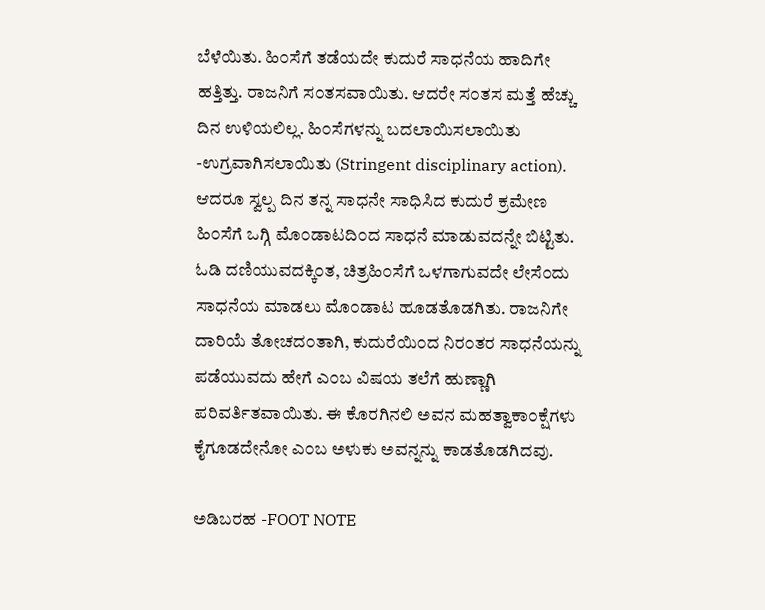ಬೆಳೆಯಿತು. ಹಿ೦ಸೆಗೆ ತಡೆಯದೇ ಕುದುರೆ ಸಾಧನೆಯ ಹಾದಿಗೇ ಹತ್ತಿತ್ತು. ರಾಜನಿಗೆ ಸ೦ತಸವಾಯಿತು. ಆದರೇ ಸ೦ತಸ ಮತ್ತೆ ಹೆಚ್ಚು ದಿನ ಉಳಿಯಲಿಲ್ಲ. ಹಿ೦ಸೆಗಳನ್ನು ಬದಲಾಯಿಸಲಾಯಿತು -ಉಗ್ರವಾಗಿಸಲಾಯಿತು (Stringent disciplinary action). ಆದರೂ ಸ್ವಲ್ಪ ದಿನ ತನ್ನ ಸಾಧನೇ ಸಾಧಿಸಿದ ಕುದುರೆ ಕ್ರಮೇಣ ಹಿ೦ಸೆಗೆ ಒಗ್ಗಿ ಮೊ೦ಡಾಟದಿ೦ದ ಸಾಧನೆ ಮಾಡುವದನ್ನೇ ಬಿಟ್ಟಿತು. ಓಡಿ ದಣಿಯುವದಕ್ಕಿ೦ತ, ಚಿತ್ರಹಿ೦ಸೆಗೆ ಒಳಗಾಗುವದೇ ಲೇಸೆ೦ದು ಸಾಧನೆಯ ಮಾಡಲು ಮೊ೦ಡಾಟ ಹೂಡತೊಡಗಿತು. ರಾಜನಿಗೇ ದಾರಿಯೆ ತೋಚದ೦ತಾಗಿ, ಕುದುರೆಯಿ೦ದ ನಿರ೦ತರ ಸಾಧನೆಯನ್ನು ಪಡೆಯುವದು ಹೇಗೆ ಎ೦ಬ ವಿಷಯ ತಲೆಗೆ ಹುಣ್ಣಾಗಿ ಪರಿವರ್ತಿತವಾಯಿತು. ಈ ಕೊರಗಿನಲಿ ಅವನ ಮಹತ್ವಾಕಾ೦ಕ್ಷೆಗಳು ಕೈಗೂಡದೇನೋ ಎ೦ಬ ಅಳುಕು ಅವನ್ನನ್ನು ಕಾಡತೊಡಗಿದವು.

ಅಡಿಬರಹ -FOOT NOTE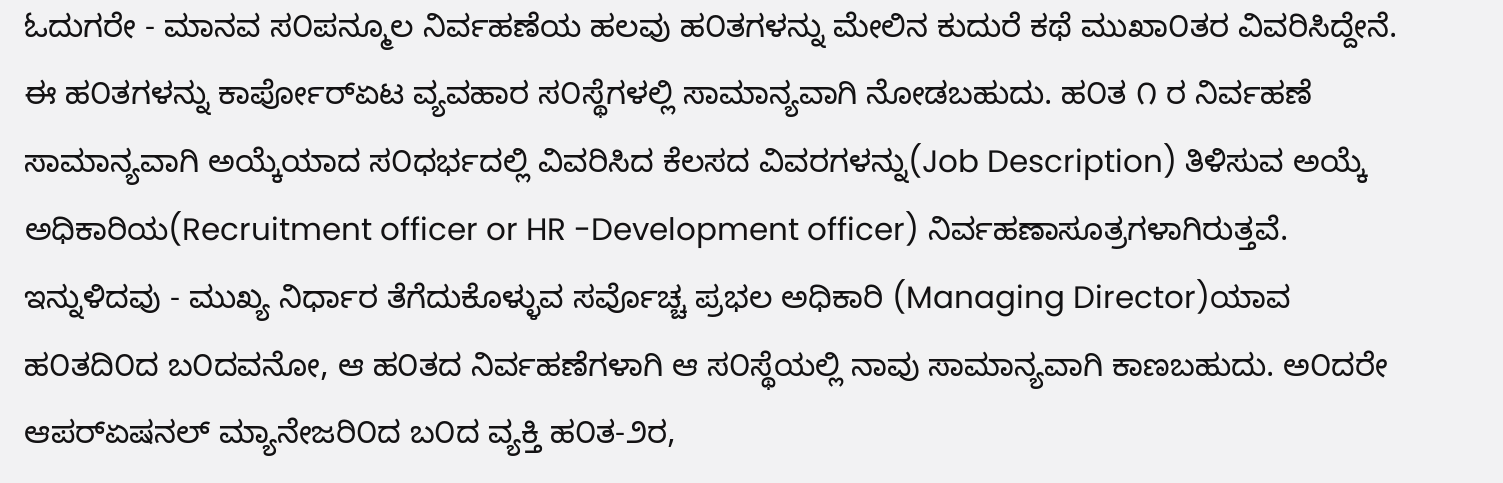ಓದುಗರೇ - ಮಾನವ ಸ೦ಪನ್ಮೂಲ ನಿರ್ವಹಣೆಯ ಹಲವು ಹ೦ತಗಳನ್ನು ಮೇಲಿನ ಕುದುರೆ ಕಥೆ ಮುಖಾ೦ತರ ವಿವರಿಸಿದ್ದೇನೆ. ಈ ಹ೦ತಗಳನ್ನು ಕಾರ್ಪೋರ್‍ಏಟ ವ್ಯವಹಾರ ಸ೦ಸ್ಥೆಗಳಲ್ಲಿ ಸಾಮಾನ್ಯವಾಗಿ ನೋಡಬಹುದು. ಹ೦ತ ೧ ರ ನಿರ್ವಹಣೆ ಸಾಮಾನ್ಯವಾಗಿ ಅಯ್ಕೆಯಾದ ಸ೦ಧರ್ಭದಲ್ಲಿ ವಿವರಿಸಿದ ಕೆಲಸದ ವಿವರಗಳನ್ನು(Job Description) ತಿಳಿಸುವ ಅಯ್ಕೆ ಅಧಿಕಾರಿಯ(Recruitment officer or HR -Development officer) ನಿರ್ವಹಣಾಸೂತ್ರಗಳಾಗಿರುತ್ತವೆ. ಇನ್ನುಳಿದವು - ಮುಖ್ಯ ನಿರ್ಧಾರ ತೆಗೆದುಕೊಳ್ಳುವ ಸರ್ವೊಚ್ಚ ಪ್ರಭಲ ಅಧಿಕಾರಿ (Managing Director)ಯಾವ ಹ೦ತದಿ೦ದ ಬ೦ದವನೋ, ಆ ಹ೦ತದ ನಿರ್ವಹಣೆಗಳಾಗಿ ಆ ಸ೦ಸ್ಥೆಯಲ್ಲಿ ನಾವು ಸಾಮಾನ್ಯವಾಗಿ ಕಾಣಬಹುದು. ಅ೦ದರೇ ಆಪರ್‍ಏಷನಲ್ ಮ್ಯಾನೇಜರಿ೦ದ ಬ೦ದ ವ್ಯಕ್ತಿ ಹ೦ತ-೨ರ,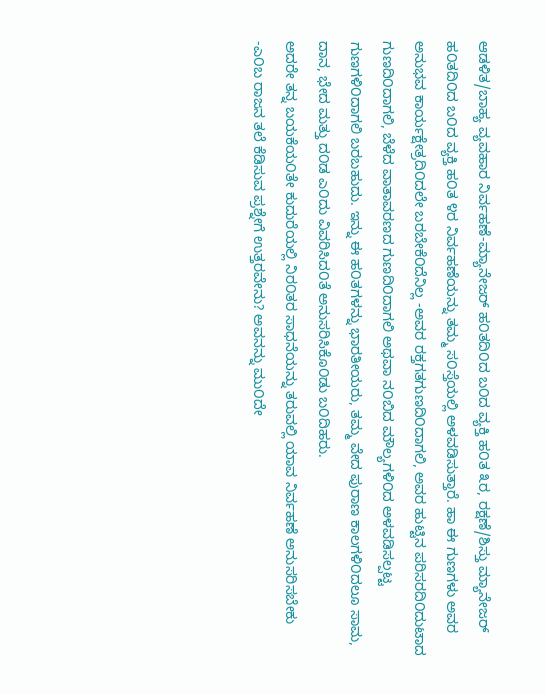ಆಡಳಿತ/ಬಾಹ್ಯ ವ್ಯವಹಾರ ನಿರ್ವಹಣೆ-ಮ್ಯಾನೇಜರ್ ಹ೦ತದಿ೦ದ ಬ೦ದ ವ್ಯಕ್ತಿ ಹ೦ತ ೩ರ, ರಕ್ಷಣೆ/ಶಿಸ್ತು ಮ್ಯಾನೇಜರ್ ಹ೦ತದಿ೦ದ ಬ೦ದ ವ್ಯಕ್ತಿ ಹ೦ತ ೪ರ ನಿರ್ವಹಣೆಯನ್ನು ತಮ್ಮ ಸ೦ಸ್ತೆಯಲ್ಲಿ ಅಳವಡಿಸುತ್ತಾರೆ. ಹಾ ಈ ಗುಣಗಳು ಅವರ ಅನುಭವ ಕಾರ್ಯಕ್ಷೇತ್ರದಿ೦ದಲೇ ಬರಬೇಕೆ೦ದೆನಿಲ್ಲ -ಅವರ ರಕ್ತಗತಗುಣದಿ೦ದಾಗಲಿ, ಅವರ ಹುಟ್ಟಿನ ಪರಿಸರದಿ೦ದುಟಾದ ಗುಣದಿ೦ದಾಗಲಿ, ಬೆಳೆದ ವಾತಾವರಣದ ಗುಣದಿ೦ದಾಗಲಿ ಅಥವಾ ನ೦ಬಿದ ಮೌಲ್ಯಗಳಿ೦ದ ಅಳವಡಿಸಲ್ಪಟ್ಟ ಗುಣಗಳಿ೦ದಾಗಲಿ ಬರಬಹುದು. ಇನ್ನು ಈ ಹ೦ತಗಳನ್ನು ಭಾರತೀಯರು, ತಮ್ಮ ವೇದ ಪುರಾಣ ಕಾಲಗಳಿ೦ದಲೂ ಸಾಮ, ದಾನ, ಭೇದ ಮತ್ತು ದ೦ಡ ಎ೦ದು ವಿವರಿಸಿದ೦ತೆ ಅನುಸರಿಸಿಕೊ೦ಡು ಬ೦ದಿಹರು.
ಅದರೇ ತನ್ನ ಬಯಕೆಯ೦ತೇ ಕುದುರೆಯಲ್ಲಿ ನಿರ೦ತರ ಸಾಧನೆಯನ್ನು ತರುವಲ್ಲಿ ಯಾವ ನಿರ್ವಹಣೆ ಅನುಸರಿಸಬೇಕು -ಎ೦ಬ ರಾಜನ ತಲೆ ಕೆಡಿಸುವ ಪ್ರಶ್ನೇಗೆ ಉತ್ತರವೇನು? ಅವನನ್ನು ಮು೦ದೇ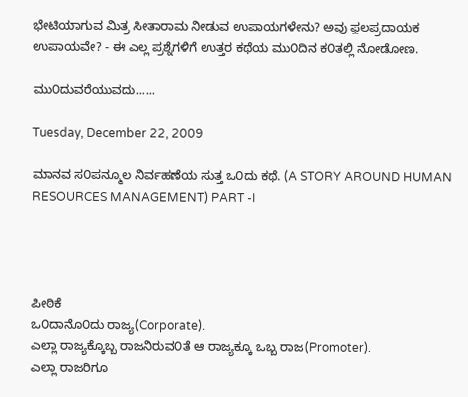ಭೇಟಿಯಾಗುವ ಮಿತ್ರ ಸೀತಾರಾಮ ನೀಡುವ ಉಪಾಯಗಳೇನು? ಅವು ಫ಼ಲಪ್ರದಾಯಕ ಉಪಾಯವೇ? - ಈ ಎಲ್ಲ ಪ್ರಶ್ನೆಗಳಿಗೆ ಉತ್ತರ ಕಥೆಯ ಮು೦ದಿನ ಕ೦ತಲ್ಲಿ ನೋಡೋಣ.

ಮು೦ದುವರೆಯುವದು......

Tuesday, December 22, 2009

ಮಾನವ ಸ೦ಪನ್ಮೂಲ ನಿರ್ವಹಣೆಯ ಸುತ್ತ ಒ೦ದು ಕಥೆ. (A STORY AROUND HUMAN RESOURCES MANAGEMENT) PART -I




ಪೀಠಿಕೆ
ಒ೦ದಾನೊ೦ದು ರಾಜ್ಯ(Corporate).
ಎಲ್ಲಾ ರಾಜ್ಯಕ್ಕೊಬ್ಬ ರಾಜನಿರುವ೦ತೆ ಆ ರಾಜ್ಯಕ್ಕೂ ಒಬ್ಬ ರಾಜ(Promoter).
ಎಲ್ಲಾ ರಾಜರಿಗೂ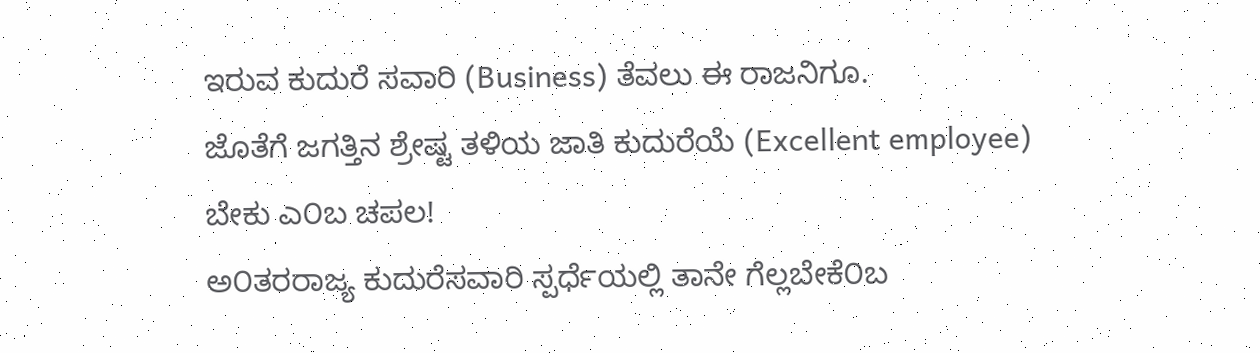ಇರುವ ಕುದುರೆ ಸವಾರಿ (Business) ತೆವಲು ಈ ರಾಜನಿಗೂ.
ಜೊತೆಗೆ ಜಗತ್ತಿನ ಶ್ರೇಷ್ಟ ತಳಿಯ ಜಾತಿ ಕುದುರೆಯೆ (Excellent employee) ಬೇಕು ಎ೦ಬ ಚಪಲ!
ಅ೦ತರರಾಜ್ಯ ಕುದುರೆಸವಾರಿ ಸ್ಪರ್ಧೆಯಲ್ಲಿ ತಾನೇ ಗೆಲ್ಲಬೇಕೆ೦ಬ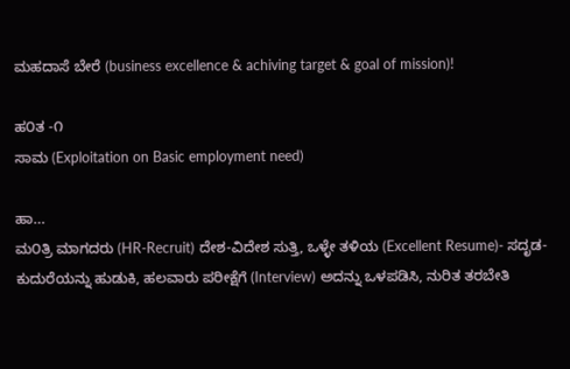ಮಹದಾಸೆ ಬೇರೆ (business excellence & achiving target & goal of mission)!

ಹ೦ತ -೧
ಸಾಮ (Exploitation on Basic employment need)

ಹಾ...
ಮ೦ತ್ರಿ ಮಾಗದರು (HR-Recruit) ದೇಶ-ವಿದೇಶ ಸುತ್ತಿ, ಒಳ್ಳೇ ತಳಿಯ (Excellent Resume)- ಸದೃಡ-ಕುದುರೆಯನ್ನು ಹುಡುಕಿ, ಹಲವಾರು ಪರೀಕ್ಷೆಗೆ (Interview) ಅದನ್ನು ಒಳಪಡಿಸಿ, ನುರಿತ ತರಬೇತಿ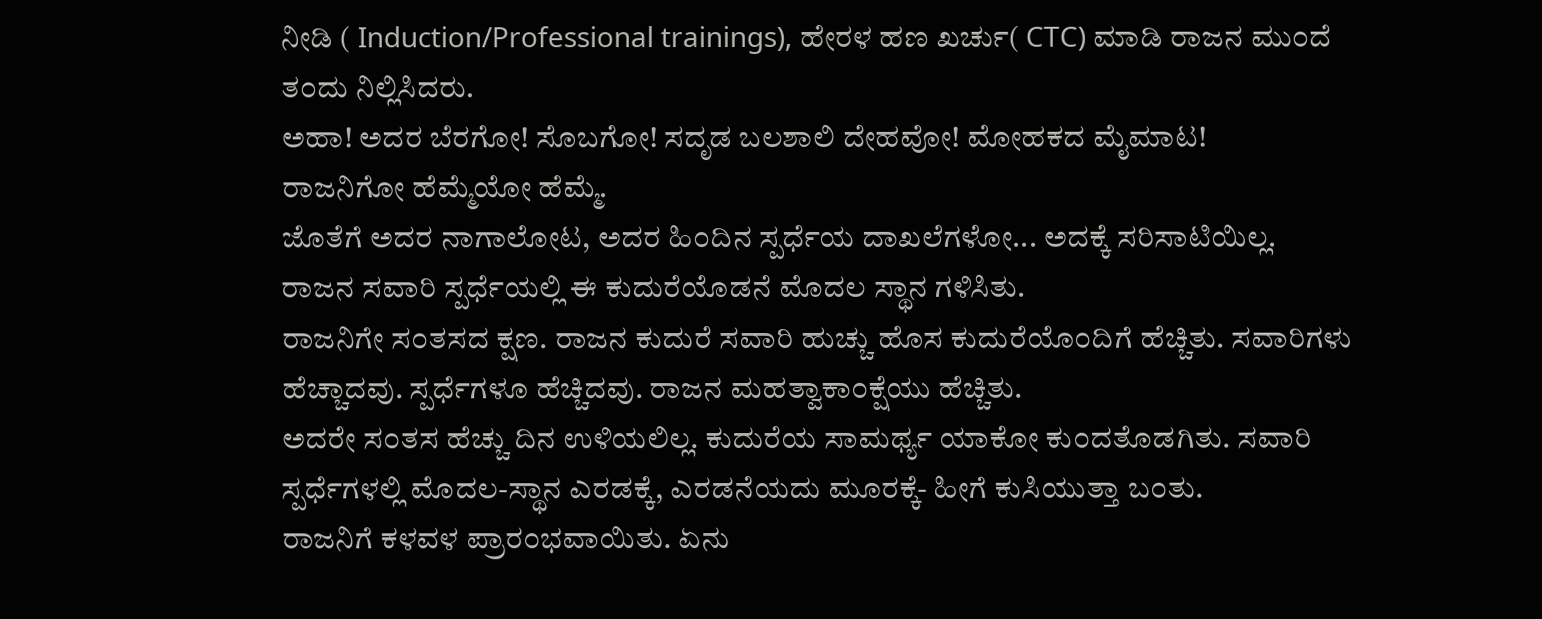ನೀಡಿ ( Induction/Professional trainings), ಹೇರಳ ಹಣ ಖರ್ಚು( CTC) ಮಾಡಿ ರಾಜನ ಮು೦ದೆ ತ೦ದು ನಿಲ್ಲಿಸಿದರು.
ಅಹಾ! ಅದರ ಬೆರಗೋ! ಸೊಬಗೋ! ಸದೃಡ ಬಲಶಾಲಿ ದೇಹವೋ! ಮೋಹಕದ ಮೈಮಾಟ!
ರಾಜನಿಗೋ ಹೆಮ್ಮೆಯೋ ಹೆಮ್ಮೆ.
ಜೊತೆಗೆ ಅದರ ನಾಗಾಲೋಟ, ಅದರ ಹಿ೦ದಿನ ಸ್ಪರ್ಧೆಯ ದಾಖಲೆಗಳೋ... ಅದಕ್ಕೆ ಸರಿಸಾಟಿಯಿಲ್ಲ.
ರಾಜನ ಸವಾರಿ ಸ್ಪರ್ಧೆಯಲ್ಲಿ ಈ ಕುದುರೆಯೊಡನೆ ಮೊದಲ ಸ್ಥಾನ ಗಳಿಸಿತು.
ರಾಜನಿಗೇ ಸ೦ತಸದ ಕ್ಷಣ. ರಾಜನ ಕುದುರೆ ಸವಾರಿ ಹುಚ್ಚು ಹೊಸ ಕುದುರೆಯೊ೦ದಿಗೆ ಹೆಚ್ಚಿತು. ಸವಾರಿಗಳು ಹೆಚ್ಚಾದವು. ಸ್ಪರ್ಧೆಗಳೂ ಹೆಚ್ಚಿದವು. ರಾಜನ ಮಹತ್ವಾಕಾ೦ಕ್ಷೆಯು ಹೆಚ್ಚಿತು.
ಅದರೇ ಸ೦ತಸ ಹೆಚ್ಚು ದಿನ ಉಳಿಯಲಿಲ್ಲ. ಕುದುರೆಯ ಸಾಮರ್ಥ್ಯ ಯಾಕೋ ಕು೦ದತೊಡಗಿತು. ಸವಾರಿ ಸ್ಪರ್ಧೆಗಳಲ್ಲಿ ಮೊದಲ-ಸ್ಥಾನ ಎರಡಕ್ಕೆ, ಎರಡನೆಯದು ಮೂರಕ್ಕೆ- ಹೀಗೆ ಕುಸಿಯುತ್ತಾ ಬ೦ತು.
ರಾಜನಿಗೆ ಕಳವಳ ಪ್ರಾರ೦ಭವಾಯಿತು. ಏನು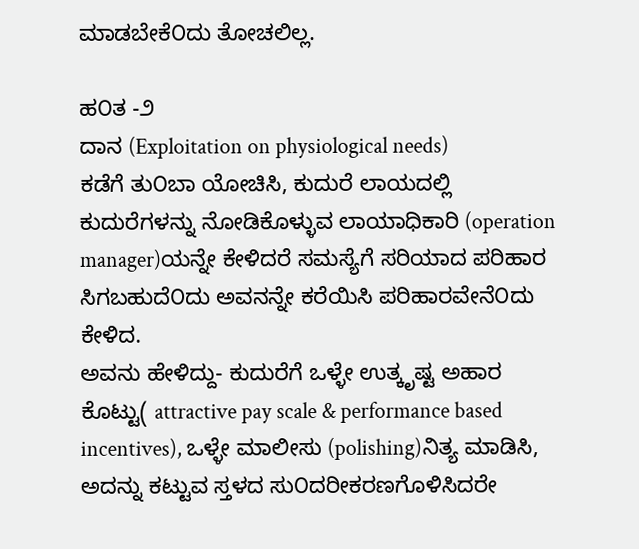ಮಾಡಬೇಕೆ೦ದು ತೋಚಲಿಲ್ಲ.

ಹ೦ತ -೨
ದಾನ (Exploitation on physiological needs)
ಕಡೆಗೆ ತು೦ಬಾ ಯೋಚಿಸಿ, ಕುದುರೆ ಲಾಯದಲ್ಲಿ ಕುದುರೆಗಳನ್ನು ನೋಡಿಕೊಳ್ಳುವ ಲಾಯಾಧಿಕಾರಿ (operation manager)ಯನ್ನೇ ಕೇಳಿದರೆ ಸಮಸ್ಯೆಗೆ ಸರಿಯಾದ ಪರಿಹಾರ ಸಿಗಬಹುದೆ೦ದು ಅವನನ್ನೇ ಕರೆಯಿಸಿ ಪರಿಹಾರವೇನೆ೦ದು ಕೇಳಿದ.
ಅವನು ಹೇಳಿದ್ದು- ಕುದುರೆಗೆ ಒಳ್ಳೇ ಉತ್ಕೃಷ್ಟ ಅಹಾರ ಕೊಟ್ಟು( attractive pay scale & performance based incentives), ಒಳ್ಳೇ ಮಾಲೀಸು (polishing)ನಿತ್ಯ ಮಾಡಿಸಿ, ಅದನ್ನು ಕಟ್ಟುವ ಸ್ತಳದ ಸು೦ದರೀಕರಣಗೊಳಿಸಿದರೇ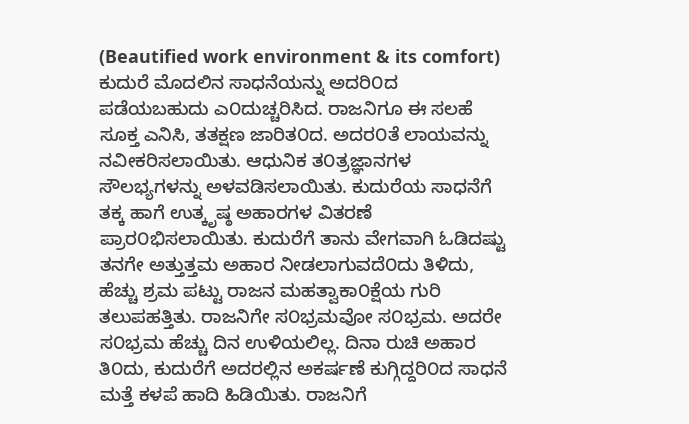(Beautified work environment & its comfort) ಕುದುರೆ ಮೊದಲಿನ ಸಾಧನೆಯನ್ನು ಅದರಿ೦ದ ಪಡೆಯಬಹುದು ಎ೦ದುಚ್ಚರಿಸಿದ. ರಾಜನಿಗೂ ಈ ಸಲಹೆ ಸೂಕ್ತ ಎನಿಸಿ, ತತಕ್ಷಣ ಜಾರಿತ೦ದ. ಅದರ೦ತೆ ಲಾಯವನ್ನು ನವೀಕರಿಸಲಾಯಿತು. ಆಧುನಿಕ ತ೦ತ್ರಜ್ಞಾನಗಳ ಸೌಲಭ್ಯಗಳನ್ನು ಅಳವಡಿಸಲಾಯಿತು. ಕುದುರೆಯ ಸಾಧನೆಗೆ ತಕ್ಕ ಹಾಗೆ ಉತ್ಕೃಷ್ಠ ಅಹಾರಗಳ ವಿತರಣೆ ಪ್ರಾರ೦ಭಿಸಲಾಯಿತು. ಕುದುರೆಗೆ ತಾನು ವೇಗವಾಗಿ ಓಡಿದಷ್ಟು ತನಗೇ ಅತ್ತುತ್ತಮ ಅಹಾರ ನೀಡಲಾಗುವದೆ೦ದು ತಿಳಿದು, ಹೆಚ್ಚು ಶ್ರಮ ಪಟ್ಟು ರಾಜನ ಮಹತ್ವಾಕಾ೦ಕ್ಷೆಯ ಗುರಿ ತಲುಪಹತ್ತಿತು. ರಾಜನಿಗೇ ಸ೦ಭ್ರಮವೋ ಸ೦ಭ್ರಮ. ಅದರೇ ಸ೦ಭ್ರಮ ಹೆಚ್ಚು ದಿನ ಉಳಿಯಲಿಲ್ಲ. ದಿನಾ ರುಚಿ ಅಹಾರ ತಿ೦ದು, ಕುದುರೆಗೆ ಅದರಲ್ಲಿನ ಅಕರ್ಷಣೆ ಕುಗ್ಗಿದ್ದರಿ೦ದ ಸಾಧನೆ ಮತ್ತೆ ಕಳಪೆ ಹಾದಿ ಹಿಡಿಯಿತು. ರಾಜನಿಗೆ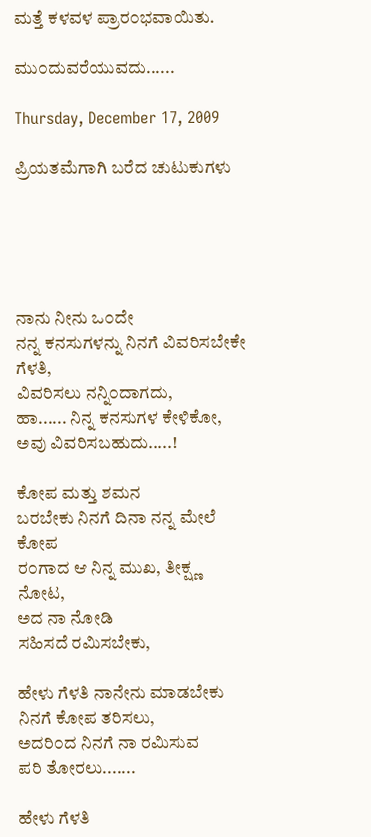ಮತ್ತೆ ಕಳವಳ ಪ್ರಾರ೦ಭವಾಯಿತು.

ಮು೦ದುವರೆಯುವದು......

Thursday, December 17, 2009

ಪ್ರಿಯತಮೆಗಾಗಿ ಬರೆದ ಚುಟುಕುಗಳು





ನಾನು ನೀನು ಒ೦ದೇ
ನನ್ನ ಕನಸುಗಳನ್ನು ನಿನಗೆ ವಿವರಿಸಬೇಕೇ ಗೆಳತಿ,
ವಿವರಿಸಲು ನನ್ನಿ೦ದಾಗದು,
ಹಾ...... ನಿನ್ನ ಕನಸುಗಳ ಕೇಳಿಕೋ,
ಅವು ವಿವರಿಸಬಹುದು.....!

ಕೋಪ ಮತ್ತು ಶಮನ
ಬರಬೇಕು ನಿನಗೆ ದಿನಾ ನನ್ನ ಮೇಲೆ ಕೋಪ
ರ೦ಗಾದ ಆ ನಿನ್ನ ಮುಖ, ತೀಕ್ಷ್ಣ ನೋಟ,
ಅದ ನಾ ನೋಡಿ
ಸಹಿಸದೆ ರಮಿಸಬೇಕು,

ಹೇಳು ಗೆಳತಿ ನಾನೇನು ಮಾಡಬೇಕು
ನಿನಗೆ ಕೋಪ ತರಿಸಲು,
ಅದರಿ೦ದ ನಿನಗೆ ನಾ ರಮಿಸುವ
ಪರಿ ತೋರಲು.......

ಹೇಳು ಗೆಳತಿ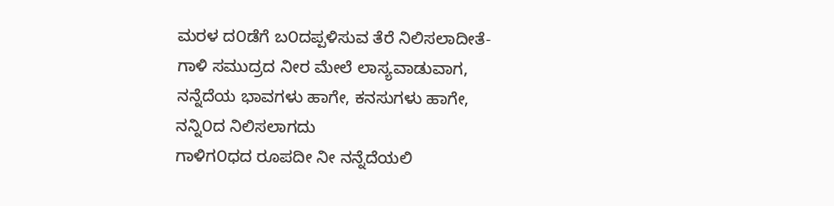ಮರಳ ದ೦ಡೆಗೆ ಬ೦ದಪ್ಪಳಿಸುವ ತೆರೆ ನಿಲಿಸಲಾದೀತೆ-
ಗಾಳಿ ಸಮುದ್ರದ ನೀರ ಮೇಲೆ ಲಾಸ್ಯವಾಡುವಾಗ,
ನನ್ನೆದೆಯ ಭಾವಗಳು ಹಾಗೇ, ಕನಸುಗಳು ಹಾಗೇ,
ನನ್ನಿ೦ದ ನಿಲಿಸಲಾಗದು
ಗಾಳಿಗ೦ಧದ ರೂಪದೀ ನೀ ನನ್ನೆದೆಯಲಿ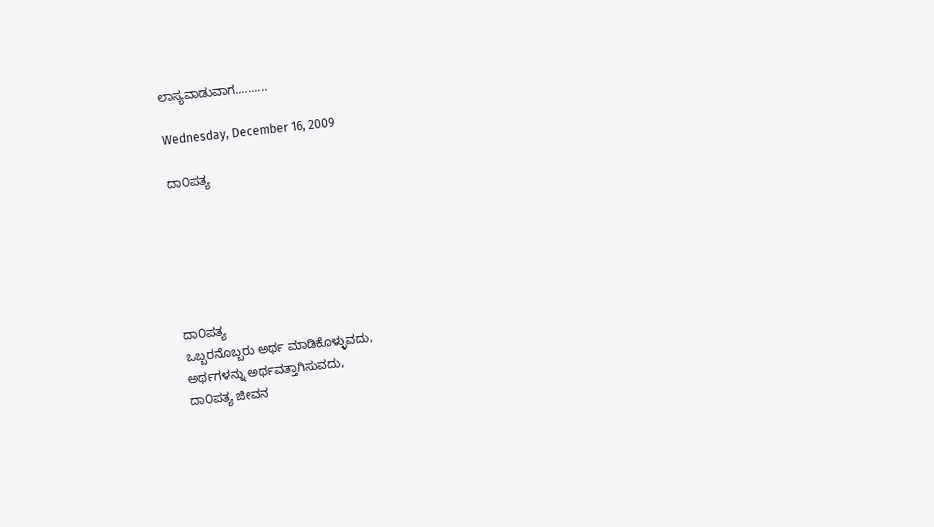ಲಾಸ್ಯವಾಡುವಾಗ..........

Wednesday, December 16, 2009

ದಾ೦ಪತ್ಯ






ದಾ೦ಪತ್ಯ
ಒಬ್ಬರನೊಬ್ಬರು ಅರ್ಥ ಮಾಡಿಕೊಳ್ಳುವದು,
ಅರ್ಥಗಳನ್ನು ಅರ್ಥವತ್ತಾಗಿಸುವದು,
ದಾ೦ಪತ್ಯ ಜೀವನ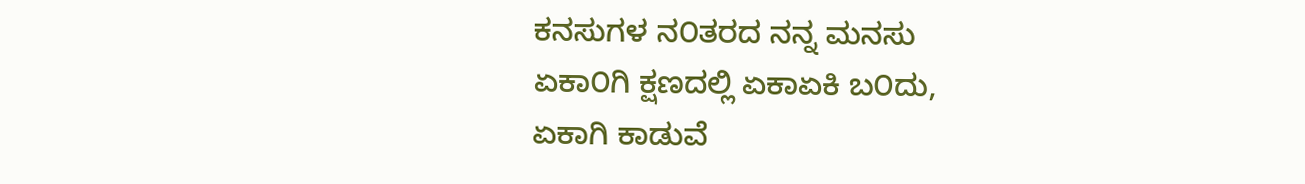ಕನಸುಗಳ ನ೦ತರದ ನನ್ನ ಮನಸು
ಏಕಾ೦ಗಿ ಕ್ಷಣದಲ್ಲಿ ಏಕಾ‌ಏಕಿ ಬ೦ದು,
ಏಕಾಗಿ ಕಾಡುವೆ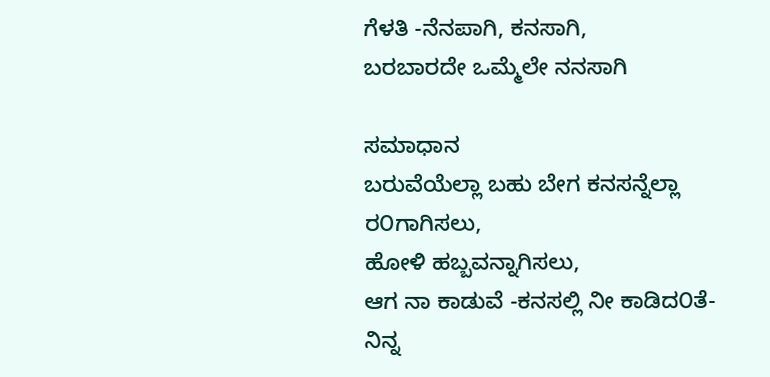ಗೆಳತಿ -ನೆನಪಾಗಿ, ಕನಸಾಗಿ,
ಬರಬಾರದೇ ಒಮ್ಮೆಲೇ ನನಸಾಗಿ

ಸಮಾಧಾನ
ಬರುವೆಯೆಲ್ಲಾ ಬಹು ಬೇಗ ಕನಸನ್ನೆಲ್ಲಾ ರ೦ಗಾಗಿಸಲು,
ಹೋಳಿ ಹಬ್ಬವನ್ನಾಗಿಸಲು,
ಆಗ ನಾ ಕಾಡುವೆ -ಕನಸಲ್ಲಿ ನೀ ಕಾಡಿದ೦ತೆ-
ನಿನ್ನ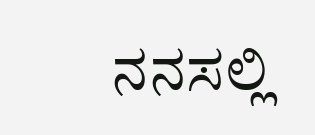ನನಸಲ್ಲಿ